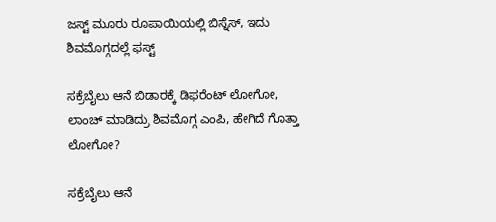ಜಸ್ಟ್ ಮೂರು ರೂಪಾಯಿಯಲ್ಲಿ ಬಿಸ್ನೆಸ್, ಇದು ಶಿವಮೊಗ್ಗದಲ್ಲೆ ಫಸ್ಟ್

ಸಕ್ರೆಬೈಲು ಆನೆ ಬಿಡಾರಕ್ಕೆ ಡಿಫರೆಂಟ್ ಲೋಗೋ, ಲಾಂಚ್ ಮಾಡಿದ್ರು ಶಿವಮೊಗ್ಗ ಎಂಪಿ, ಹೇಗಿದೆ ಗೊತ್ತಾ ಲೋಗೋ?

ಸಕ್ರೆಬೈಲು ಆನೆ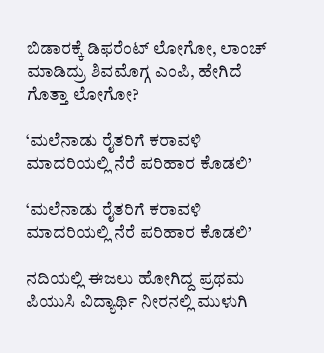ಬಿಡಾರಕ್ಕೆ ಡಿಫರೆಂಟ್ ಲೋಗೋ, ಲಾಂಚ್ ಮಾಡಿದ್ರು ಶಿವಮೊಗ್ಗ ಎಂಪಿ, ಹೇಗಿದೆ ಗೊತ್ತಾ ಲೋಗೋ?

‘ಮಲೆನಾಡು ರೈತರಿಗೆ ಕರಾವಳಿ ಮಾದರಿಯಲ್ಲಿ ನೆರೆ ಪರಿಹಾರ ಕೊಡಲಿ’

‘ಮಲೆನಾಡು ರೈತರಿಗೆ ಕರಾವಳಿ ಮಾದರಿಯಲ್ಲಿ ನೆರೆ ಪರಿಹಾರ ಕೊಡಲಿ’

ನದಿಯಲ್ಲಿ ಈಜಲು ಹೋಗಿದ್ದ ಪ್ರಥಮ ಪಿಯುಸಿ ವಿದ್ಯಾರ್ಥಿ ನೀರನಲ್ಲಿ ಮುಳುಗಿ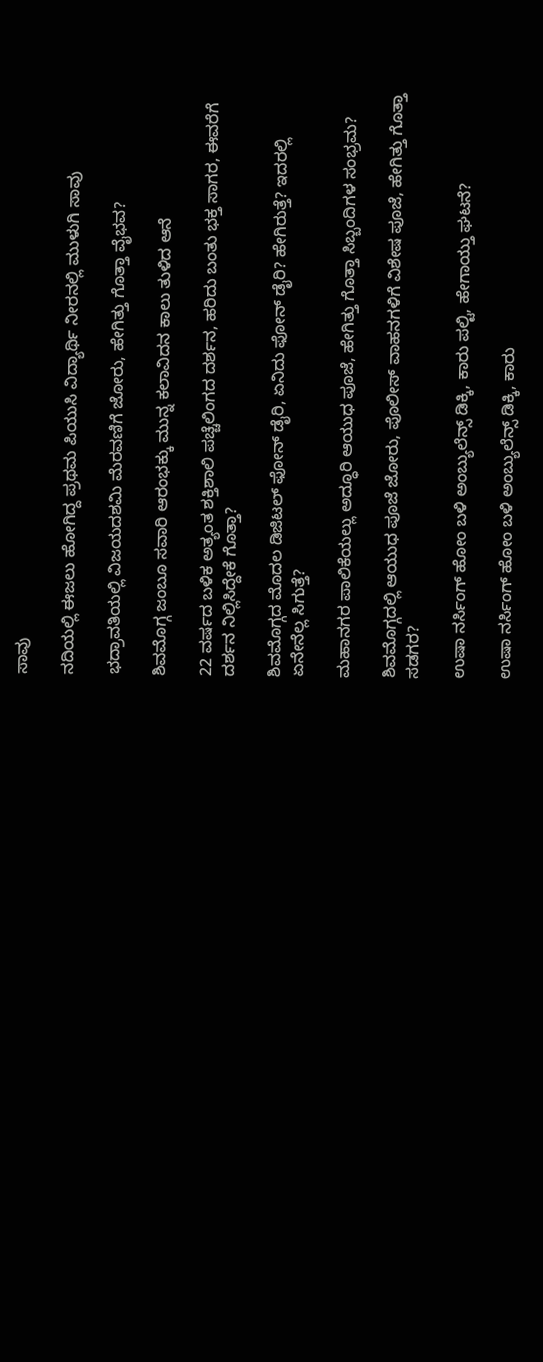ಸಾವು

ನದಿಯಲ್ಲಿ ಈಜಲು ಹೋಗಿದ್ದ ಪ್ರಥಮ ಪಿಯುಸಿ ವಿದ್ಯಾರ್ಥಿ ನೀರನಲ್ಲಿ ಮುಳುಗಿ ಸಾವು

ಭದ್ರಾವತಿಯಲ್ಲಿ ವಿಜಯದಶಮಿ ಮೆರವಣಿಗೆ ಜೋರು, ಹೇಗಿತ್ತು ಗೊತ್ತಾ ವೈಭವ?

ಶಿವಮೊಗ್ಗ ಜಂಬೂ ಸವಾರಿ ಆರಂಭಕ್ಕು ಮುನ್ನ ಕಲಾವಿದನ ಕಾಲು ತುಳಿದ ಆನೆ

22 ವರ್ಷದ ಬಳಿಕ ಅತ್ಯಂತ ಶಕ್ತಿಶಾಲಿ ಪಚ್ಚೆಲಿಂಗದ ದರ್ಶನ, ಹರಿದು ಬಂತು ಭಕ್ತ ಸಾಗರ, ಈವರೆಗೆ ದರ್ಶನ ನಿಲ್ಲಿಸಿದ್ದೇಕೆ ಗೊತ್ತಾ?

ಶಿವಮೊಗ್ಗದ ಮೊದಲ ಡಿಜಿಟಲ್ ಫೋನ್ ಡೈರಿ, ಏನಿದು ಫೋನ್ ಡೈರಿ? ಹೇಗಿರುತ್ತೆ? ಇದರಲ್ಲಿ ಏನೇನೆಲ್ಲ ಸಿಗುತ್ತೆ?

ಮಹಾನಗರ ಪಾಲಿಕೆಯಲ್ಲು ಅದ್ಧೂರಿ ಆಯುಧ ಪೂಜೆ, ಹೇಗಿತ್ತು ಗೊತ್ತಾ ಸಿಬ್ಬಂದಿಗಳ ಸಂಭ್ರಮ?

ಶಿವಮೊಗ್ಗದಲ್ಲಿ ಆಯುಧ ಪೂಜೆ ಜೋರು, ಪೊಲೀಸ್ ವಾಹನಗಳಿಗೆ ವಿಶೇಷ ಪೂಜೆ, ಹೇಗಿತ್ತು ಗೊತ್ತಾ ಸಡಗರ?

ಉಷಾ ನರ್ಸಿಂಗ್‌ ಹೋಂ ಬಳಿ ಅಂಬ್ಯುಲೆನ್ಸ್‌ ಡಿಕ್ಕಿ, ಕಾರು ಪಲ್ಟಿ, ಹೇಗಾಯ್ತು ಘಟನೆ?

ಉಷಾ ನರ್ಸಿಂಗ್‌ ಹೋಂ ಬಳಿ ಅಂಬ್ಯುಲೆನ್ಸ್‌ ಡಿಕ್ಕಿ, ಕಾರು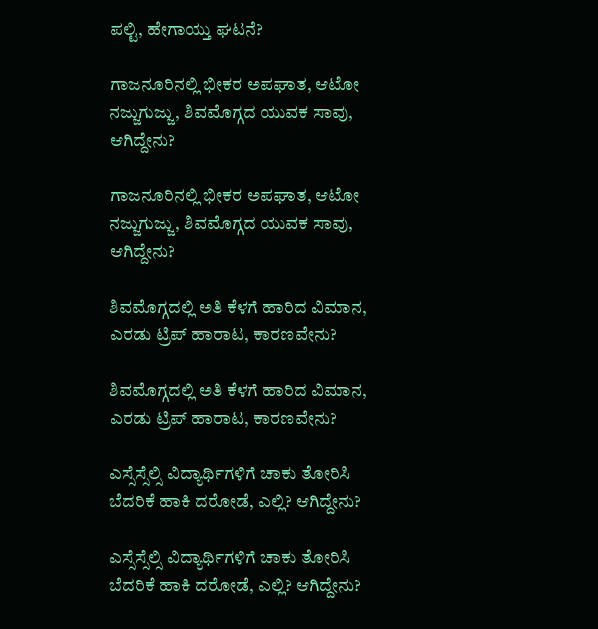ಪಲ್ಟಿ, ಹೇಗಾಯ್ತು ಘಟನೆ?

ಗಾಜನೂರಿನಲ್ಲಿ ಭೀಕರ ಅಪಘಾತ, ಆಟೋ ನಜ್ಜುಗುಜ್ಜು, ಶಿವಮೊಗ್ಗದ ಯುವಕ ಸಾವು, ಆಗಿದ್ದೇನು?

ಗಾಜನೂರಿನಲ್ಲಿ ಭೀಕರ ಅಪಘಾತ, ಆಟೋ ನಜ್ಜುಗುಜ್ಜು, ಶಿವಮೊಗ್ಗದ ಯುವಕ ಸಾವು, ಆಗಿದ್ದೇನು?

ಶಿವಮೊಗ್ಗದಲ್ಲಿ ಅತಿ ಕೆಳಗೆ ಹಾರಿದ ವಿಮಾನ, ಎರಡು ಟ್ರಿಪ್‌ ಹಾರಾಟ, ಕಾರಣವೇನು?

ಶಿವಮೊಗ್ಗದಲ್ಲಿ ಅತಿ ಕೆಳಗೆ ಹಾರಿದ ವಿಮಾನ, ಎರಡು ಟ್ರಿಪ್‌ ಹಾರಾಟ, ಕಾರಣವೇನು?

ಎಸ್ಸೆಸ್ಸೆಲ್ಸಿ ವಿದ್ಯಾರ್ಥಿಗಳಿಗೆ ಚಾಕು ತೋರಿಸಿ ಬೆದರಿಕೆ ಹಾಕಿ ದರೋಡೆ, ಎಲ್ಲಿ? ಆಗಿದ್ದೇನು?

ಎಸ್ಸೆಸ್ಸೆಲ್ಸಿ ವಿದ್ಯಾರ್ಥಿಗಳಿಗೆ ಚಾಕು ತೋರಿಸಿ ಬೆದರಿಕೆ ಹಾಕಿ ದರೋಡೆ, ಎಲ್ಲಿ? ಆಗಿದ್ದೇನು?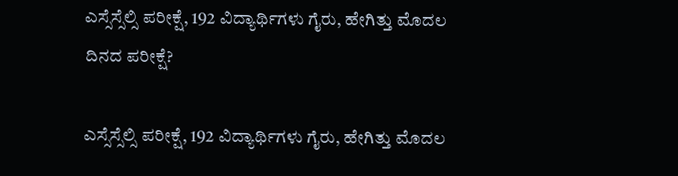ಎಸ್ಸೆಸ್ಸೆಲ್ಸಿ ಪರೀಕ್ಷೆ, 192 ವಿದ್ಯಾರ್ಥಿಗಳು ಗೈರು, ಹೇಗಿತ್ತು ಮೊದಲ ದಿನದ ಪರೀಕ್ಷೆ?

ಎಸ್ಸೆಸ್ಸೆಲ್ಸಿ ಪರೀಕ್ಷೆ, 192 ವಿದ್ಯಾರ್ಥಿಗಳು ಗೈರು, ಹೇಗಿತ್ತು ಮೊದಲ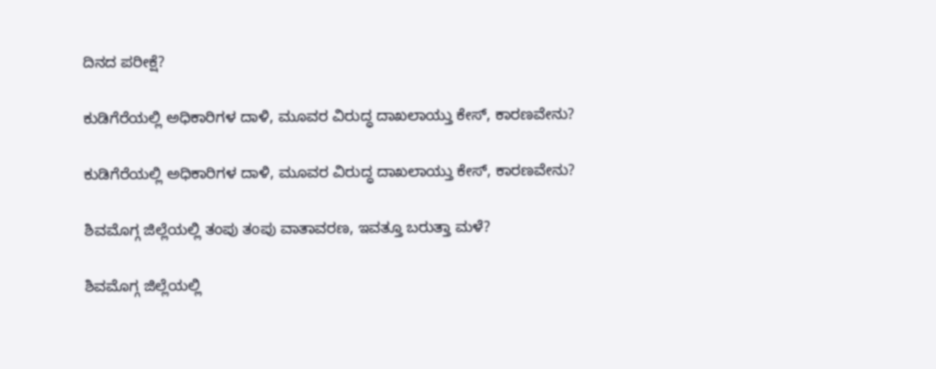ದಿನದ ಪರೀಕ್ಷೆ?

ಕುಡಿಗೆರೆಯಲ್ಲಿ ಅಧಿಕಾರಿಗಳ ದಾಳಿ, ಮೂವರ ವಿರುದ್ಧ ದಾಖಲಾಯ್ತು ಕೇಸ್‌, ಕಾರಣವೇನು?

ಕುಡಿಗೆರೆಯಲ್ಲಿ ಅಧಿಕಾರಿಗಳ ದಾಳಿ, ಮೂವರ ವಿರುದ್ಧ ದಾಖಲಾಯ್ತು ಕೇಸ್‌, ಕಾರಣವೇನು?

ಶಿವಮೊಗ್ಗ ಜಿಲ್ಲೆಯಲ್ಲಿ ತಂಪು ತಂಪು ವಾತಾವರಣ, ಇವತ್ತೂ ಬರುತ್ತಾ ಮಳೆ?

ಶಿವಮೊಗ್ಗ ಜಿಲ್ಲೆಯಲ್ಲಿ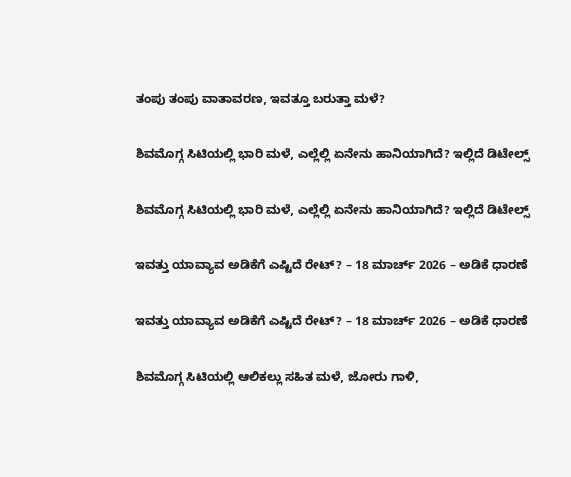ತಂಪು ತಂಪು ವಾತಾವರಣ, ಇವತ್ತೂ ಬರುತ್ತಾ ಮಳೆ?

ಶಿವಮೊಗ್ಗ ಸಿಟಿಯಲ್ಲಿ ಭಾರಿ ಮಳೆ, ಎಲ್ಲೆಲ್ಲಿ ಏನೇನು ಹಾನಿಯಾಗಿದೆ? ಇಲ್ಲಿದೆ ಡಿಟೇಲ್ಸ್‌

ಶಿವಮೊಗ್ಗ ಸಿಟಿಯಲ್ಲಿ ಭಾರಿ ಮಳೆ, ಎಲ್ಲೆಲ್ಲಿ ಏನೇನು ಹಾನಿಯಾಗಿದೆ? ಇಲ್ಲಿದೆ ಡಿಟೇಲ್ಸ್‌

ಇವತ್ತು ಯಾವ್ಯಾವ ಅಡಿಕೆಗೆ ಎಷ್ಟಿದೆ ರೇಟ್‌? – 18 ಮಾರ್ಚ್‌ 2026 – ಅಡಿಕೆ ಧಾರಣೆ

ಇವತ್ತು ಯಾವ್ಯಾವ ಅಡಿಕೆಗೆ ಎಷ್ಟಿದೆ ರೇಟ್‌? – 18 ಮಾರ್ಚ್‌ 2026 – ಅಡಿಕೆ ಧಾರಣೆ

ಶಿವಮೊಗ್ಗ ಸಿಟಿಯಲ್ಲಿ ಆಲಿಕಲ್ಲು ಸಹಿತ ಮಳೆ, ಜೋರು ಗಾಳಿ,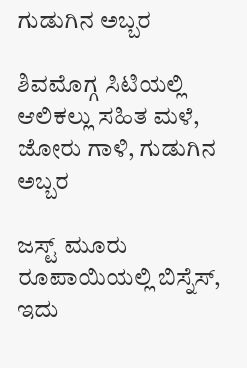ಗುಡುಗಿನ ಅಬ್ಬರ

ಶಿವಮೊಗ್ಗ ಸಿಟಿಯಲ್ಲಿ ಆಲಿಕಲ್ಲು ಸಹಿತ ಮಳೆ, ಜೋರು ಗಾಳಿ, ಗುಡುಗಿನ ಅಬ್ಬರ

ಜಸ್ಟ್ ಮೂರು ರೂಪಾಯಿಯಲ್ಲಿ ಬಿಸ್ನೆಸ್, ಇದು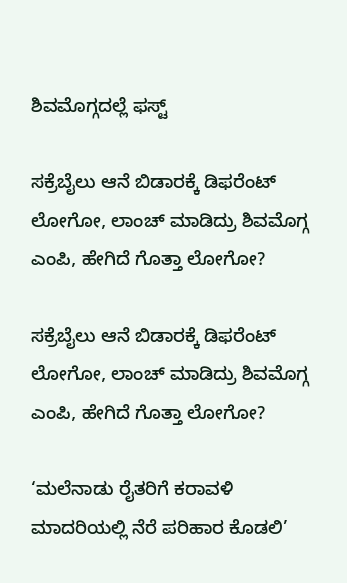ಶಿವಮೊಗ್ಗದಲ್ಲೆ ಫಸ್ಟ್

ಸಕ್ರೆಬೈಲು ಆನೆ ಬಿಡಾರಕ್ಕೆ ಡಿಫರೆಂಟ್ ಲೋಗೋ, ಲಾಂಚ್ ಮಾಡಿದ್ರು ಶಿವಮೊಗ್ಗ ಎಂಪಿ, ಹೇಗಿದೆ ಗೊತ್ತಾ ಲೋಗೋ?

ಸಕ್ರೆಬೈಲು ಆನೆ ಬಿಡಾರಕ್ಕೆ ಡಿಫರೆಂಟ್ ಲೋಗೋ, ಲಾಂಚ್ ಮಾಡಿದ್ರು ಶಿವಮೊಗ್ಗ ಎಂಪಿ, ಹೇಗಿದೆ ಗೊತ್ತಾ ಲೋಗೋ?

‘ಮಲೆನಾಡು ರೈತರಿಗೆ ಕರಾವಳಿ ಮಾದರಿಯಲ್ಲಿ ನೆರೆ ಪರಿಹಾರ ಕೊಡಲಿ’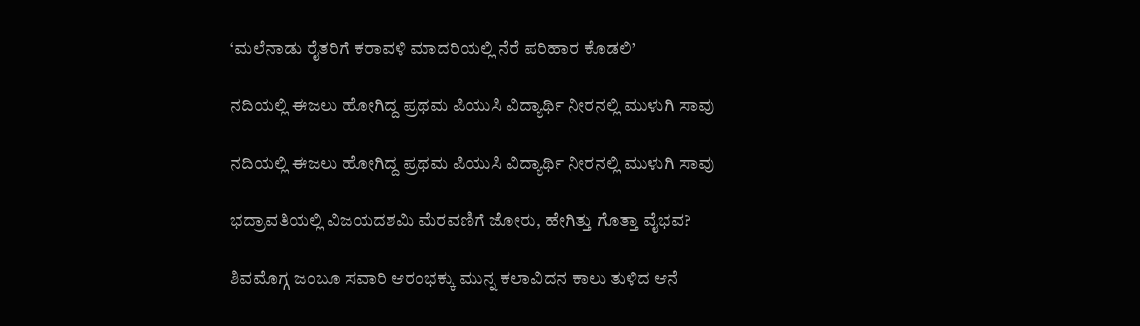‘ಮಲೆನಾಡು ರೈತರಿಗೆ ಕರಾವಳಿ ಮಾದರಿಯಲ್ಲಿ ನೆರೆ ಪರಿಹಾರ ಕೊಡಲಿ’

ನದಿಯಲ್ಲಿ ಈಜಲು ಹೋಗಿದ್ದ ಪ್ರಥಮ ಪಿಯುಸಿ ವಿದ್ಯಾರ್ಥಿ ನೀರನಲ್ಲಿ ಮುಳುಗಿ ಸಾವು

ನದಿಯಲ್ಲಿ ಈಜಲು ಹೋಗಿದ್ದ ಪ್ರಥಮ ಪಿಯುಸಿ ವಿದ್ಯಾರ್ಥಿ ನೀರನಲ್ಲಿ ಮುಳುಗಿ ಸಾವು

ಭದ್ರಾವತಿಯಲ್ಲಿ ವಿಜಯದಶಮಿ ಮೆರವಣಿಗೆ ಜೋರು, ಹೇಗಿತ್ತು ಗೊತ್ತಾ ವೈಭವ?

ಶಿವಮೊಗ್ಗ ಜಂಬೂ ಸವಾರಿ ಆರಂಭಕ್ಕು ಮುನ್ನ ಕಲಾವಿದನ ಕಾಲು ತುಳಿದ ಆನೆ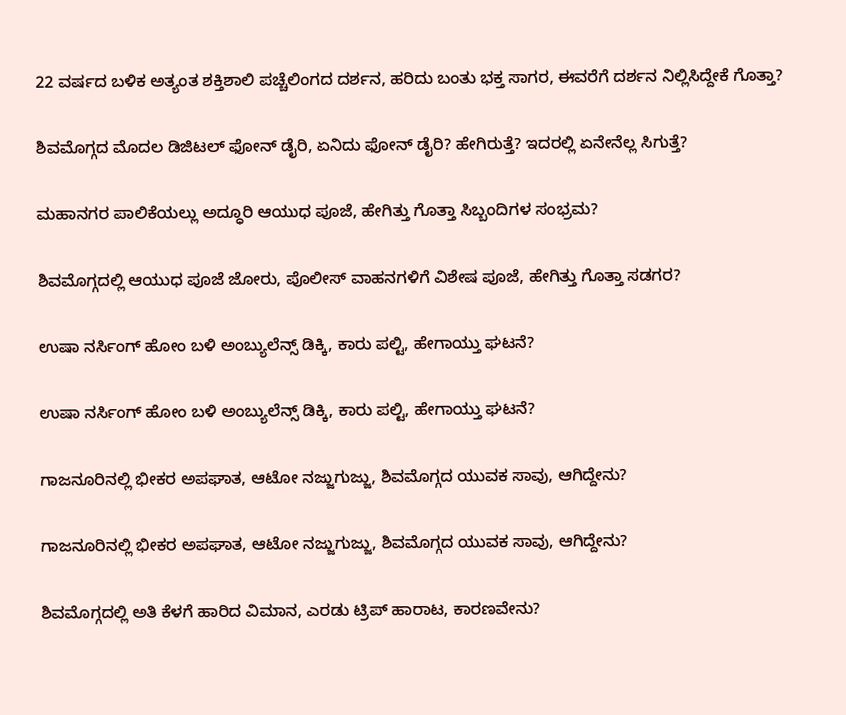22 ವರ್ಷದ ಬಳಿಕ ಅತ್ಯಂತ ಶಕ್ತಿಶಾಲಿ ಪಚ್ಚೆಲಿಂಗದ ದರ್ಶನ, ಹರಿದು ಬಂತು ಭಕ್ತ ಸಾಗರ, ಈವರೆಗೆ ದರ್ಶನ ನಿಲ್ಲಿಸಿದ್ದೇಕೆ ಗೊತ್ತಾ?

ಶಿವಮೊಗ್ಗದ ಮೊದಲ ಡಿಜಿಟಲ್ ಫೋನ್ ಡೈರಿ, ಏನಿದು ಫೋನ್ ಡೈರಿ? ಹೇಗಿರುತ್ತೆ? ಇದರಲ್ಲಿ ಏನೇನೆಲ್ಲ ಸಿಗುತ್ತೆ?

ಮಹಾನಗರ ಪಾಲಿಕೆಯಲ್ಲು ಅದ್ಧೂರಿ ಆಯುಧ ಪೂಜೆ, ಹೇಗಿತ್ತು ಗೊತ್ತಾ ಸಿಬ್ಬಂದಿಗಳ ಸಂಭ್ರಮ?

ಶಿವಮೊಗ್ಗದಲ್ಲಿ ಆಯುಧ ಪೂಜೆ ಜೋರು, ಪೊಲೀಸ್ ವಾಹನಗಳಿಗೆ ವಿಶೇಷ ಪೂಜೆ, ಹೇಗಿತ್ತು ಗೊತ್ತಾ ಸಡಗರ?

ಉಷಾ ನರ್ಸಿಂಗ್‌ ಹೋಂ ಬಳಿ ಅಂಬ್ಯುಲೆನ್ಸ್‌ ಡಿಕ್ಕಿ, ಕಾರು ಪಲ್ಟಿ, ಹೇಗಾಯ್ತು ಘಟನೆ?

ಉಷಾ ನರ್ಸಿಂಗ್‌ ಹೋಂ ಬಳಿ ಅಂಬ್ಯುಲೆನ್ಸ್‌ ಡಿಕ್ಕಿ, ಕಾರು ಪಲ್ಟಿ, ಹೇಗಾಯ್ತು ಘಟನೆ?

ಗಾಜನೂರಿನಲ್ಲಿ ಭೀಕರ ಅಪಘಾತ, ಆಟೋ ನಜ್ಜುಗುಜ್ಜು, ಶಿವಮೊಗ್ಗದ ಯುವಕ ಸಾವು, ಆಗಿದ್ದೇನು?

ಗಾಜನೂರಿನಲ್ಲಿ ಭೀಕರ ಅಪಘಾತ, ಆಟೋ ನಜ್ಜುಗುಜ್ಜು, ಶಿವಮೊಗ್ಗದ ಯುವಕ ಸಾವು, ಆಗಿದ್ದೇನು?

ಶಿವಮೊಗ್ಗದಲ್ಲಿ ಅತಿ ಕೆಳಗೆ ಹಾರಿದ ವಿಮಾನ, ಎರಡು ಟ್ರಿಪ್‌ ಹಾರಾಟ, ಕಾರಣವೇನು?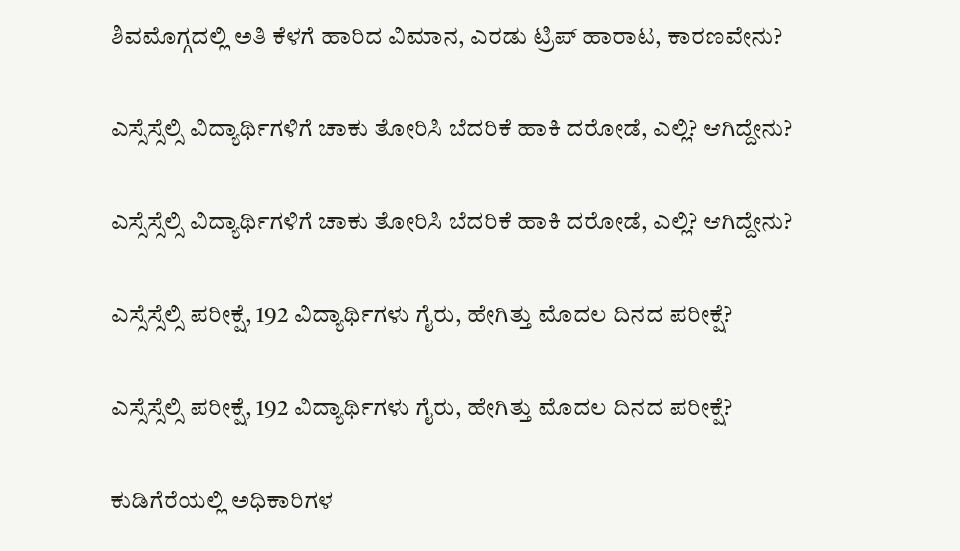ಶಿವಮೊಗ್ಗದಲ್ಲಿ ಅತಿ ಕೆಳಗೆ ಹಾರಿದ ವಿಮಾನ, ಎರಡು ಟ್ರಿಪ್‌ ಹಾರಾಟ, ಕಾರಣವೇನು?

ಎಸ್ಸೆಸ್ಸೆಲ್ಸಿ ವಿದ್ಯಾರ್ಥಿಗಳಿಗೆ ಚಾಕು ತೋರಿಸಿ ಬೆದರಿಕೆ ಹಾಕಿ ದರೋಡೆ, ಎಲ್ಲಿ? ಆಗಿದ್ದೇನು?

ಎಸ್ಸೆಸ್ಸೆಲ್ಸಿ ವಿದ್ಯಾರ್ಥಿಗಳಿಗೆ ಚಾಕು ತೋರಿಸಿ ಬೆದರಿಕೆ ಹಾಕಿ ದರೋಡೆ, ಎಲ್ಲಿ? ಆಗಿದ್ದೇನು?

ಎಸ್ಸೆಸ್ಸೆಲ್ಸಿ ಪರೀಕ್ಷೆ, 192 ವಿದ್ಯಾರ್ಥಿಗಳು ಗೈರು, ಹೇಗಿತ್ತು ಮೊದಲ ದಿನದ ಪರೀಕ್ಷೆ?

ಎಸ್ಸೆಸ್ಸೆಲ್ಸಿ ಪರೀಕ್ಷೆ, 192 ವಿದ್ಯಾರ್ಥಿಗಳು ಗೈರು, ಹೇಗಿತ್ತು ಮೊದಲ ದಿನದ ಪರೀಕ್ಷೆ?

ಕುಡಿಗೆರೆಯಲ್ಲಿ ಅಧಿಕಾರಿಗಳ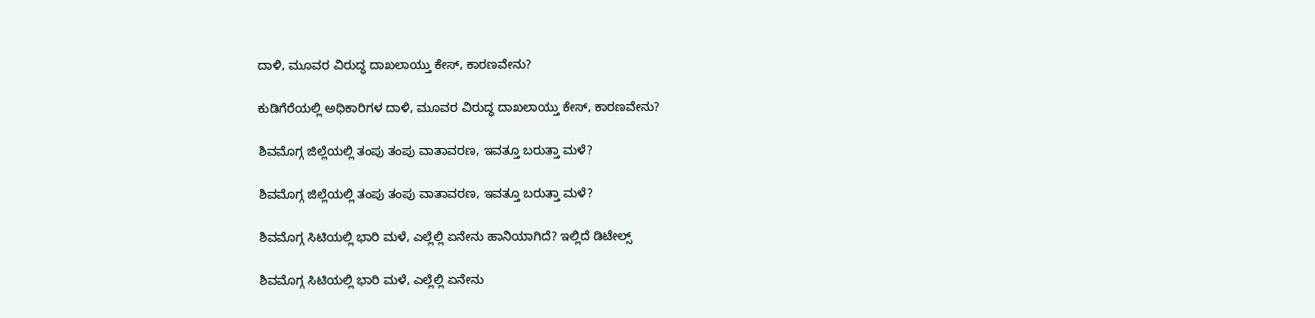ದಾಳಿ, ಮೂವರ ವಿರುದ್ಧ ದಾಖಲಾಯ್ತು ಕೇಸ್‌, ಕಾರಣವೇನು?

ಕುಡಿಗೆರೆಯಲ್ಲಿ ಅಧಿಕಾರಿಗಳ ದಾಳಿ, ಮೂವರ ವಿರುದ್ಧ ದಾಖಲಾಯ್ತು ಕೇಸ್‌, ಕಾರಣವೇನು?

ಶಿವಮೊಗ್ಗ ಜಿಲ್ಲೆಯಲ್ಲಿ ತಂಪು ತಂಪು ವಾತಾವರಣ, ಇವತ್ತೂ ಬರುತ್ತಾ ಮಳೆ?

ಶಿವಮೊಗ್ಗ ಜಿಲ್ಲೆಯಲ್ಲಿ ತಂಪು ತಂಪು ವಾತಾವರಣ, ಇವತ್ತೂ ಬರುತ್ತಾ ಮಳೆ?

ಶಿವಮೊಗ್ಗ ಸಿಟಿಯಲ್ಲಿ ಭಾರಿ ಮಳೆ, ಎಲ್ಲೆಲ್ಲಿ ಏನೇನು ಹಾನಿಯಾಗಿದೆ? ಇಲ್ಲಿದೆ ಡಿಟೇಲ್ಸ್‌

ಶಿವಮೊಗ್ಗ ಸಿಟಿಯಲ್ಲಿ ಭಾರಿ ಮಳೆ, ಎಲ್ಲೆಲ್ಲಿ ಏನೇನು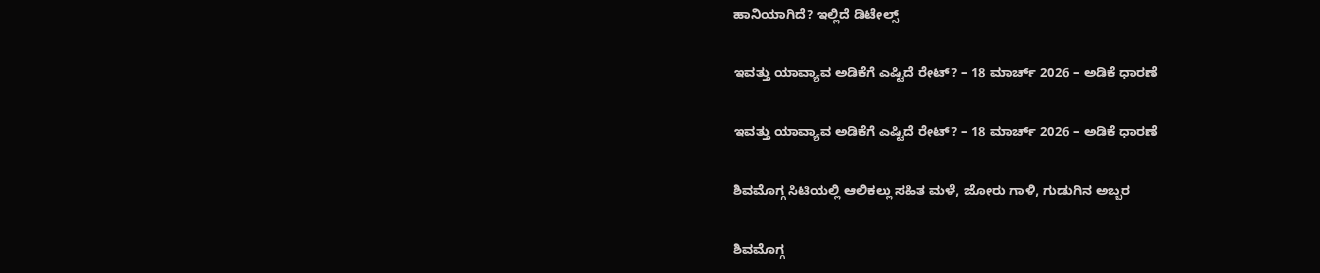ಹಾನಿಯಾಗಿದೆ? ಇಲ್ಲಿದೆ ಡಿಟೇಲ್ಸ್‌

ಇವತ್ತು ಯಾವ್ಯಾವ ಅಡಿಕೆಗೆ ಎಷ್ಟಿದೆ ರೇಟ್‌? – 18 ಮಾರ್ಚ್‌ 2026 – ಅಡಿಕೆ ಧಾರಣೆ

ಇವತ್ತು ಯಾವ್ಯಾವ ಅಡಿಕೆಗೆ ಎಷ್ಟಿದೆ ರೇಟ್‌? – 18 ಮಾರ್ಚ್‌ 2026 – ಅಡಿಕೆ ಧಾರಣೆ

ಶಿವಮೊಗ್ಗ ಸಿಟಿಯಲ್ಲಿ ಆಲಿಕಲ್ಲು ಸಹಿತ ಮಳೆ, ಜೋರು ಗಾಳಿ, ಗುಡುಗಿನ ಅಬ್ಬರ

ಶಿವಮೊಗ್ಗ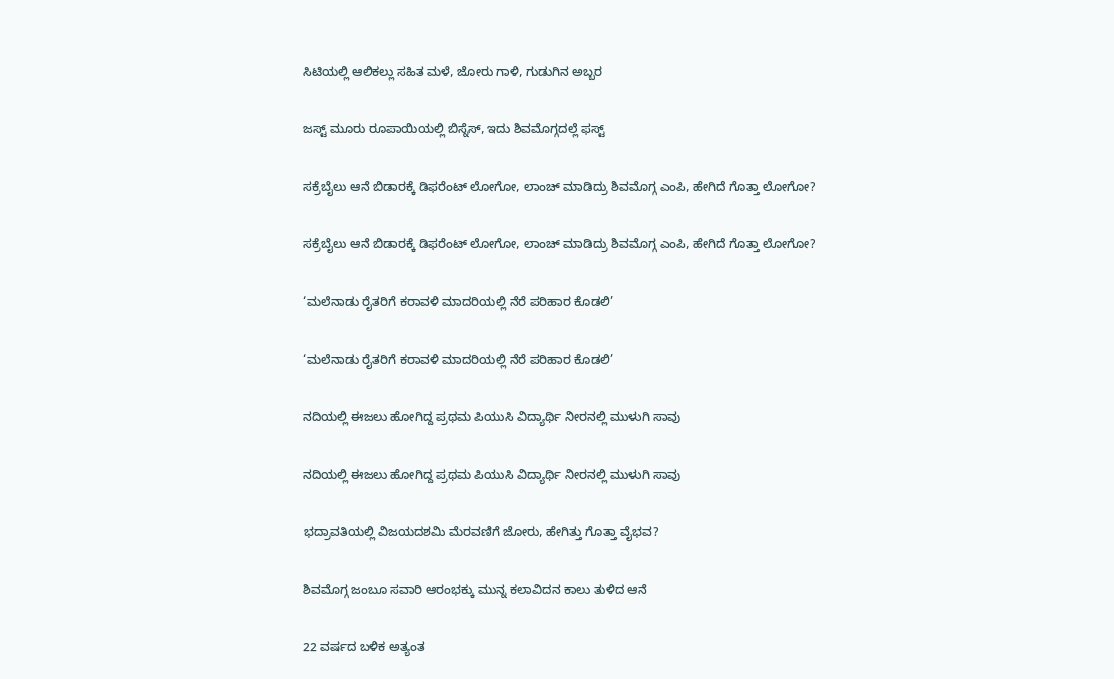ಸಿಟಿಯಲ್ಲಿ ಆಲಿಕಲ್ಲು ಸಹಿತ ಮಳೆ, ಜೋರು ಗಾಳಿ, ಗುಡುಗಿನ ಅಬ್ಬರ

ಜಸ್ಟ್ ಮೂರು ರೂಪಾಯಿಯಲ್ಲಿ ಬಿಸ್ನೆಸ್, ಇದು ಶಿವಮೊಗ್ಗದಲ್ಲೆ ಫಸ್ಟ್

ಸಕ್ರೆಬೈಲು ಆನೆ ಬಿಡಾರಕ್ಕೆ ಡಿಫರೆಂಟ್ ಲೋಗೋ, ಲಾಂಚ್ ಮಾಡಿದ್ರು ಶಿವಮೊಗ್ಗ ಎಂಪಿ, ಹೇಗಿದೆ ಗೊತ್ತಾ ಲೋಗೋ?

ಸಕ್ರೆಬೈಲು ಆನೆ ಬಿಡಾರಕ್ಕೆ ಡಿಫರೆಂಟ್ ಲೋಗೋ, ಲಾಂಚ್ ಮಾಡಿದ್ರು ಶಿವಮೊಗ್ಗ ಎಂಪಿ, ಹೇಗಿದೆ ಗೊತ್ತಾ ಲೋಗೋ?

‘ಮಲೆನಾಡು ರೈತರಿಗೆ ಕರಾವಳಿ ಮಾದರಿಯಲ್ಲಿ ನೆರೆ ಪರಿಹಾರ ಕೊಡಲಿ’

‘ಮಲೆನಾಡು ರೈತರಿಗೆ ಕರಾವಳಿ ಮಾದರಿಯಲ್ಲಿ ನೆರೆ ಪರಿಹಾರ ಕೊಡಲಿ’

ನದಿಯಲ್ಲಿ ಈಜಲು ಹೋಗಿದ್ದ ಪ್ರಥಮ ಪಿಯುಸಿ ವಿದ್ಯಾರ್ಥಿ ನೀರನಲ್ಲಿ ಮುಳುಗಿ ಸಾವು

ನದಿಯಲ್ಲಿ ಈಜಲು ಹೋಗಿದ್ದ ಪ್ರಥಮ ಪಿಯುಸಿ ವಿದ್ಯಾರ್ಥಿ ನೀರನಲ್ಲಿ ಮುಳುಗಿ ಸಾವು

ಭದ್ರಾವತಿಯಲ್ಲಿ ವಿಜಯದಶಮಿ ಮೆರವಣಿಗೆ ಜೋರು, ಹೇಗಿತ್ತು ಗೊತ್ತಾ ವೈಭವ?

ಶಿವಮೊಗ್ಗ ಜಂಬೂ ಸವಾರಿ ಆರಂಭಕ್ಕು ಮುನ್ನ ಕಲಾವಿದನ ಕಾಲು ತುಳಿದ ಆನೆ

22 ವರ್ಷದ ಬಳಿಕ ಅತ್ಯಂತ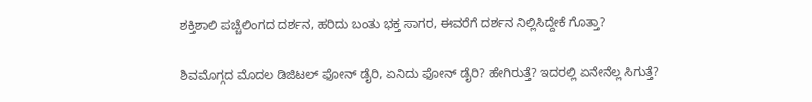ಶಕ್ತಿಶಾಲಿ ಪಚ್ಚೆಲಿಂಗದ ದರ್ಶನ, ಹರಿದು ಬಂತು ಭಕ್ತ ಸಾಗರ, ಈವರೆಗೆ ದರ್ಶನ ನಿಲ್ಲಿಸಿದ್ದೇಕೆ ಗೊತ್ತಾ?

ಶಿವಮೊಗ್ಗದ ಮೊದಲ ಡಿಜಿಟಲ್ ಫೋನ್ ಡೈರಿ, ಏನಿದು ಫೋನ್ ಡೈರಿ? ಹೇಗಿರುತ್ತೆ? ಇದರಲ್ಲಿ ಏನೇನೆಲ್ಲ ಸಿಗುತ್ತೆ?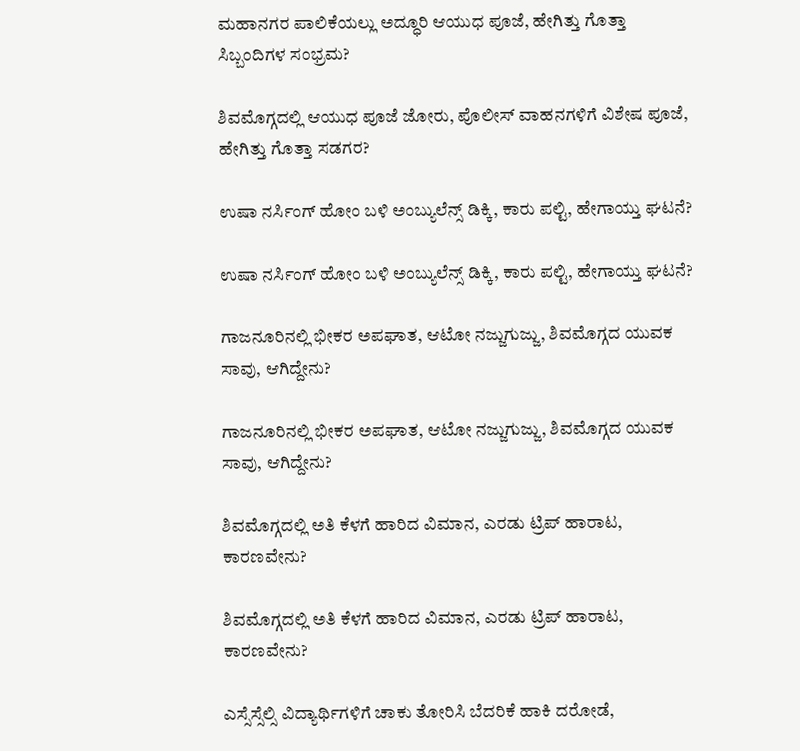ಮಹಾನಗರ ಪಾಲಿಕೆಯಲ್ಲು ಅದ್ಧೂರಿ ಆಯುಧ ಪೂಜೆ, ಹೇಗಿತ್ತು ಗೊತ್ತಾ ಸಿಬ್ಬಂದಿಗಳ ಸಂಭ್ರಮ?

ಶಿವಮೊಗ್ಗದಲ್ಲಿ ಆಯುಧ ಪೂಜೆ ಜೋರು, ಪೊಲೀಸ್ ವಾಹನಗಳಿಗೆ ವಿಶೇಷ ಪೂಜೆ, ಹೇಗಿತ್ತು ಗೊತ್ತಾ ಸಡಗರ?

ಉಷಾ ನರ್ಸಿಂಗ್‌ ಹೋಂ ಬಳಿ ಅಂಬ್ಯುಲೆನ್ಸ್‌ ಡಿಕ್ಕಿ, ಕಾರು ಪಲ್ಟಿ, ಹೇಗಾಯ್ತು ಘಟನೆ?

ಉಷಾ ನರ್ಸಿಂಗ್‌ ಹೋಂ ಬಳಿ ಅಂಬ್ಯುಲೆನ್ಸ್‌ ಡಿಕ್ಕಿ, ಕಾರು ಪಲ್ಟಿ, ಹೇಗಾಯ್ತು ಘಟನೆ?

ಗಾಜನೂರಿನಲ್ಲಿ ಭೀಕರ ಅಪಘಾತ, ಆಟೋ ನಜ್ಜುಗುಜ್ಜು, ಶಿವಮೊಗ್ಗದ ಯುವಕ ಸಾವು, ಆಗಿದ್ದೇನು?

ಗಾಜನೂರಿನಲ್ಲಿ ಭೀಕರ ಅಪಘಾತ, ಆಟೋ ನಜ್ಜುಗುಜ್ಜು, ಶಿವಮೊಗ್ಗದ ಯುವಕ ಸಾವು, ಆಗಿದ್ದೇನು?

ಶಿವಮೊಗ್ಗದಲ್ಲಿ ಅತಿ ಕೆಳಗೆ ಹಾರಿದ ವಿಮಾನ, ಎರಡು ಟ್ರಿಪ್‌ ಹಾರಾಟ, ಕಾರಣವೇನು?

ಶಿವಮೊಗ್ಗದಲ್ಲಿ ಅತಿ ಕೆಳಗೆ ಹಾರಿದ ವಿಮಾನ, ಎರಡು ಟ್ರಿಪ್‌ ಹಾರಾಟ, ಕಾರಣವೇನು?

ಎಸ್ಸೆಸ್ಸೆಲ್ಸಿ ವಿದ್ಯಾರ್ಥಿಗಳಿಗೆ ಚಾಕು ತೋರಿಸಿ ಬೆದರಿಕೆ ಹಾಕಿ ದರೋಡೆ,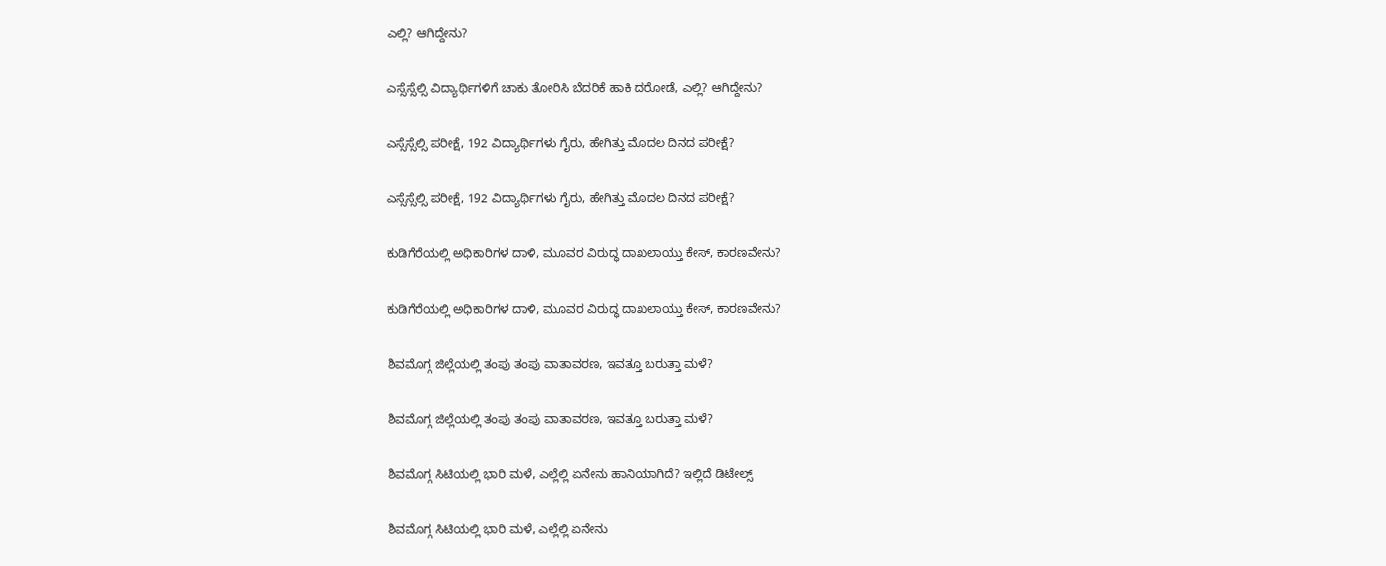ಎಲ್ಲಿ? ಆಗಿದ್ದೇನು?

ಎಸ್ಸೆಸ್ಸೆಲ್ಸಿ ವಿದ್ಯಾರ್ಥಿಗಳಿಗೆ ಚಾಕು ತೋರಿಸಿ ಬೆದರಿಕೆ ಹಾಕಿ ದರೋಡೆ, ಎಲ್ಲಿ? ಆಗಿದ್ದೇನು?

ಎಸ್ಸೆಸ್ಸೆಲ್ಸಿ ಪರೀಕ್ಷೆ, 192 ವಿದ್ಯಾರ್ಥಿಗಳು ಗೈರು, ಹೇಗಿತ್ತು ಮೊದಲ ದಿನದ ಪರೀಕ್ಷೆ?

ಎಸ್ಸೆಸ್ಸೆಲ್ಸಿ ಪರೀಕ್ಷೆ, 192 ವಿದ್ಯಾರ್ಥಿಗಳು ಗೈರು, ಹೇಗಿತ್ತು ಮೊದಲ ದಿನದ ಪರೀಕ್ಷೆ?

ಕುಡಿಗೆರೆಯಲ್ಲಿ ಅಧಿಕಾರಿಗಳ ದಾಳಿ, ಮೂವರ ವಿರುದ್ಧ ದಾಖಲಾಯ್ತು ಕೇಸ್‌, ಕಾರಣವೇನು?

ಕುಡಿಗೆರೆಯಲ್ಲಿ ಅಧಿಕಾರಿಗಳ ದಾಳಿ, ಮೂವರ ವಿರುದ್ಧ ದಾಖಲಾಯ್ತು ಕೇಸ್‌, ಕಾರಣವೇನು?

ಶಿವಮೊಗ್ಗ ಜಿಲ್ಲೆಯಲ್ಲಿ ತಂಪು ತಂಪು ವಾತಾವರಣ, ಇವತ್ತೂ ಬರುತ್ತಾ ಮಳೆ?

ಶಿವಮೊಗ್ಗ ಜಿಲ್ಲೆಯಲ್ಲಿ ತಂಪು ತಂಪು ವಾತಾವರಣ, ಇವತ್ತೂ ಬರುತ್ತಾ ಮಳೆ?

ಶಿವಮೊಗ್ಗ ಸಿಟಿಯಲ್ಲಿ ಭಾರಿ ಮಳೆ, ಎಲ್ಲೆಲ್ಲಿ ಏನೇನು ಹಾನಿಯಾಗಿದೆ? ಇಲ್ಲಿದೆ ಡಿಟೇಲ್ಸ್‌

ಶಿವಮೊಗ್ಗ ಸಿಟಿಯಲ್ಲಿ ಭಾರಿ ಮಳೆ, ಎಲ್ಲೆಲ್ಲಿ ಏನೇನು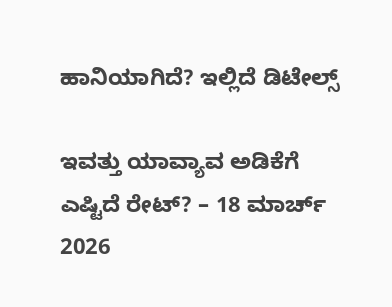ಹಾನಿಯಾಗಿದೆ? ಇಲ್ಲಿದೆ ಡಿಟೇಲ್ಸ್‌

ಇವತ್ತು ಯಾವ್ಯಾವ ಅಡಿಕೆಗೆ ಎಷ್ಟಿದೆ ರೇಟ್‌? – 18 ಮಾರ್ಚ್‌ 2026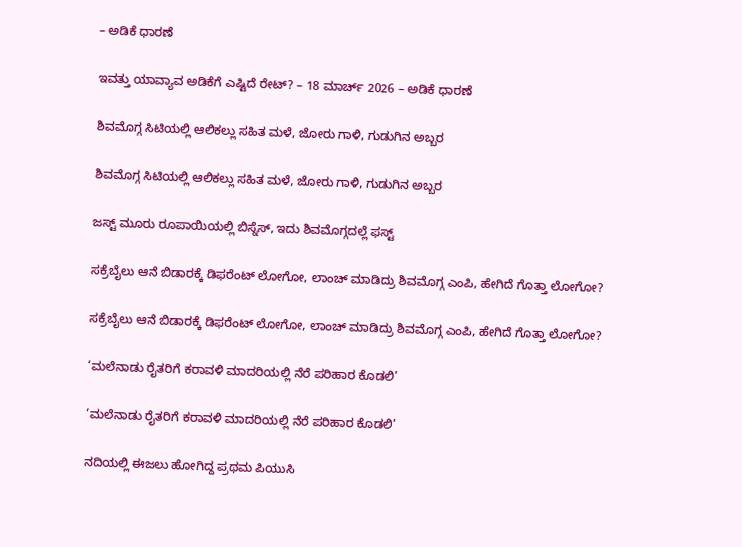– ಅಡಿಕೆ ಧಾರಣೆ

ಇವತ್ತು ಯಾವ್ಯಾವ ಅಡಿಕೆಗೆ ಎಷ್ಟಿದೆ ರೇಟ್‌? – 18 ಮಾರ್ಚ್‌ 2026 – ಅಡಿಕೆ ಧಾರಣೆ

ಶಿವಮೊಗ್ಗ ಸಿಟಿಯಲ್ಲಿ ಆಲಿಕಲ್ಲು ಸಹಿತ ಮಳೆ, ಜೋರು ಗಾಳಿ, ಗುಡುಗಿನ ಅಬ್ಬರ

ಶಿವಮೊಗ್ಗ ಸಿಟಿಯಲ್ಲಿ ಆಲಿಕಲ್ಲು ಸಹಿತ ಮಳೆ, ಜೋರು ಗಾಳಿ, ಗುಡುಗಿನ ಅಬ್ಬರ

ಜಸ್ಟ್ ಮೂರು ರೂಪಾಯಿಯಲ್ಲಿ ಬಿಸ್ನೆಸ್, ಇದು ಶಿವಮೊಗ್ಗದಲ್ಲೆ ಫಸ್ಟ್

ಸಕ್ರೆಬೈಲು ಆನೆ ಬಿಡಾರಕ್ಕೆ ಡಿಫರೆಂಟ್ ಲೋಗೋ, ಲಾಂಚ್ ಮಾಡಿದ್ರು ಶಿವಮೊಗ್ಗ ಎಂಪಿ, ಹೇಗಿದೆ ಗೊತ್ತಾ ಲೋಗೋ?

ಸಕ್ರೆಬೈಲು ಆನೆ ಬಿಡಾರಕ್ಕೆ ಡಿಫರೆಂಟ್ ಲೋಗೋ, ಲಾಂಚ್ ಮಾಡಿದ್ರು ಶಿವಮೊಗ್ಗ ಎಂಪಿ, ಹೇಗಿದೆ ಗೊತ್ತಾ ಲೋಗೋ?

‘ಮಲೆನಾಡು ರೈತರಿಗೆ ಕರಾವಳಿ ಮಾದರಿಯಲ್ಲಿ ನೆರೆ ಪರಿಹಾರ ಕೊಡಲಿ’

‘ಮಲೆನಾಡು ರೈತರಿಗೆ ಕರಾವಳಿ ಮಾದರಿಯಲ್ಲಿ ನೆರೆ ಪರಿಹಾರ ಕೊಡಲಿ’

ನದಿಯಲ್ಲಿ ಈಜಲು ಹೋಗಿದ್ದ ಪ್ರಥಮ ಪಿಯುಸಿ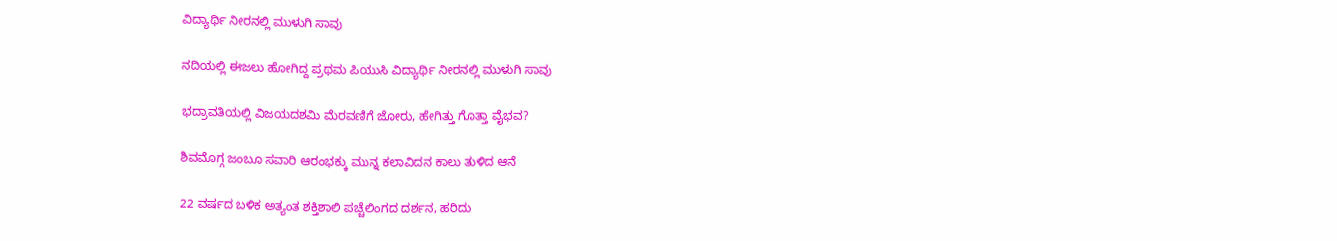ವಿದ್ಯಾರ್ಥಿ ನೀರನಲ್ಲಿ ಮುಳುಗಿ ಸಾವು

ನದಿಯಲ್ಲಿ ಈಜಲು ಹೋಗಿದ್ದ ಪ್ರಥಮ ಪಿಯುಸಿ ವಿದ್ಯಾರ್ಥಿ ನೀರನಲ್ಲಿ ಮುಳುಗಿ ಸಾವು

ಭದ್ರಾವತಿಯಲ್ಲಿ ವಿಜಯದಶಮಿ ಮೆರವಣಿಗೆ ಜೋರು, ಹೇಗಿತ್ತು ಗೊತ್ತಾ ವೈಭವ?

ಶಿವಮೊಗ್ಗ ಜಂಬೂ ಸವಾರಿ ಆರಂಭಕ್ಕು ಮುನ್ನ ಕಲಾವಿದನ ಕಾಲು ತುಳಿದ ಆನೆ

22 ವರ್ಷದ ಬಳಿಕ ಅತ್ಯಂತ ಶಕ್ತಿಶಾಲಿ ಪಚ್ಚೆಲಿಂಗದ ದರ್ಶನ, ಹರಿದು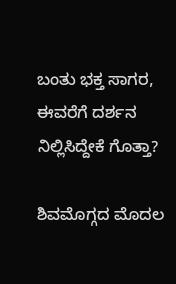ಬಂತು ಭಕ್ತ ಸಾಗರ, ಈವರೆಗೆ ದರ್ಶನ ನಿಲ್ಲಿಸಿದ್ದೇಕೆ ಗೊತ್ತಾ?

ಶಿವಮೊಗ್ಗದ ಮೊದಲ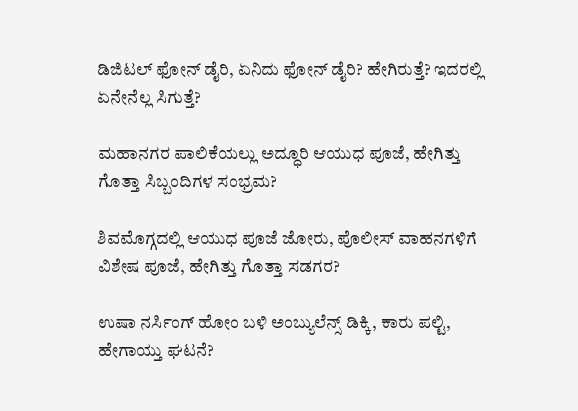ಡಿಜಿಟಲ್ ಫೋನ್ ಡೈರಿ, ಏನಿದು ಫೋನ್ ಡೈರಿ? ಹೇಗಿರುತ್ತೆ? ಇದರಲ್ಲಿ ಏನೇನೆಲ್ಲ ಸಿಗುತ್ತೆ?

ಮಹಾನಗರ ಪಾಲಿಕೆಯಲ್ಲು ಅದ್ಧೂರಿ ಆಯುಧ ಪೂಜೆ, ಹೇಗಿತ್ತು ಗೊತ್ತಾ ಸಿಬ್ಬಂದಿಗಳ ಸಂಭ್ರಮ?

ಶಿವಮೊಗ್ಗದಲ್ಲಿ ಆಯುಧ ಪೂಜೆ ಜೋರು, ಪೊಲೀಸ್ ವಾಹನಗಳಿಗೆ ವಿಶೇಷ ಪೂಜೆ, ಹೇಗಿತ್ತು ಗೊತ್ತಾ ಸಡಗರ?

ಉಷಾ ನರ್ಸಿಂಗ್‌ ಹೋಂ ಬಳಿ ಅಂಬ್ಯುಲೆನ್ಸ್‌ ಡಿಕ್ಕಿ, ಕಾರು ಪಲ್ಟಿ, ಹೇಗಾಯ್ತು ಘಟನೆ?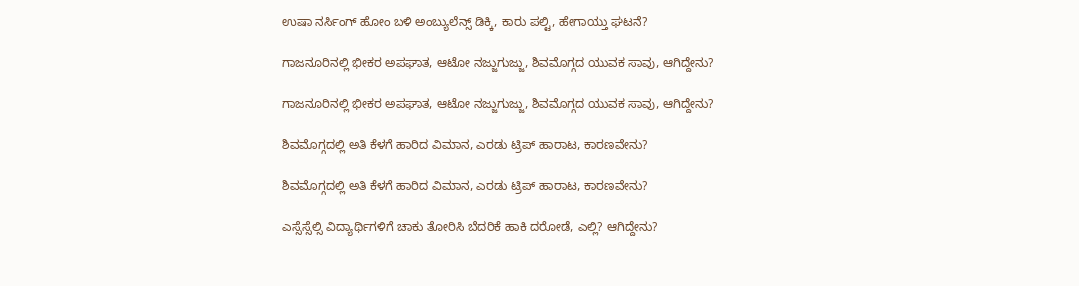ಉಷಾ ನರ್ಸಿಂಗ್‌ ಹೋಂ ಬಳಿ ಅಂಬ್ಯುಲೆನ್ಸ್‌ ಡಿಕ್ಕಿ, ಕಾರು ಪಲ್ಟಿ, ಹೇಗಾಯ್ತು ಘಟನೆ?

ಗಾಜನೂರಿನಲ್ಲಿ ಭೀಕರ ಅಪಘಾತ, ಆಟೋ ನಜ್ಜುಗುಜ್ಜು, ಶಿವಮೊಗ್ಗದ ಯುವಕ ಸಾವು, ಆಗಿದ್ದೇನು?

ಗಾಜನೂರಿನಲ್ಲಿ ಭೀಕರ ಅಪಘಾತ, ಆಟೋ ನಜ್ಜುಗುಜ್ಜು, ಶಿವಮೊಗ್ಗದ ಯುವಕ ಸಾವು, ಆಗಿದ್ದೇನು?

ಶಿವಮೊಗ್ಗದಲ್ಲಿ ಅತಿ ಕೆಳಗೆ ಹಾರಿದ ವಿಮಾನ, ಎರಡು ಟ್ರಿಪ್‌ ಹಾರಾಟ, ಕಾರಣವೇನು?

ಶಿವಮೊಗ್ಗದಲ್ಲಿ ಅತಿ ಕೆಳಗೆ ಹಾರಿದ ವಿಮಾನ, ಎರಡು ಟ್ರಿಪ್‌ ಹಾರಾಟ, ಕಾರಣವೇನು?

ಎಸ್ಸೆಸ್ಸೆಲ್ಸಿ ವಿದ್ಯಾರ್ಥಿಗಳಿಗೆ ಚಾಕು ತೋರಿಸಿ ಬೆದರಿಕೆ ಹಾಕಿ ದರೋಡೆ, ಎಲ್ಲಿ? ಆಗಿದ್ದೇನು?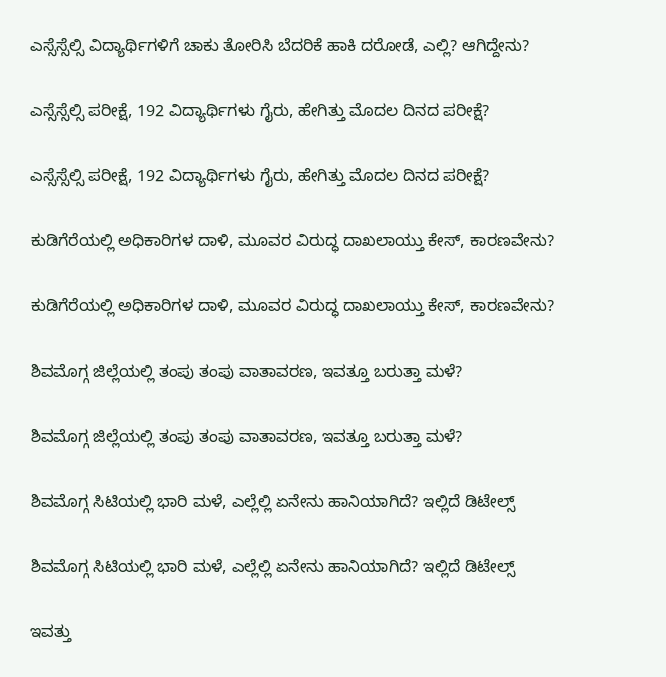ಎಸ್ಸೆಸ್ಸೆಲ್ಸಿ ವಿದ್ಯಾರ್ಥಿಗಳಿಗೆ ಚಾಕು ತೋರಿಸಿ ಬೆದರಿಕೆ ಹಾಕಿ ದರೋಡೆ, ಎಲ್ಲಿ? ಆಗಿದ್ದೇನು?

ಎಸ್ಸೆಸ್ಸೆಲ್ಸಿ ಪರೀಕ್ಷೆ, 192 ವಿದ್ಯಾರ್ಥಿಗಳು ಗೈರು, ಹೇಗಿತ್ತು ಮೊದಲ ದಿನದ ಪರೀಕ್ಷೆ?

ಎಸ್ಸೆಸ್ಸೆಲ್ಸಿ ಪರೀಕ್ಷೆ, 192 ವಿದ್ಯಾರ್ಥಿಗಳು ಗೈರು, ಹೇಗಿತ್ತು ಮೊದಲ ದಿನದ ಪರೀಕ್ಷೆ?

ಕುಡಿಗೆರೆಯಲ್ಲಿ ಅಧಿಕಾರಿಗಳ ದಾಳಿ, ಮೂವರ ವಿರುದ್ಧ ದಾಖಲಾಯ್ತು ಕೇಸ್‌, ಕಾರಣವೇನು?

ಕುಡಿಗೆರೆಯಲ್ಲಿ ಅಧಿಕಾರಿಗಳ ದಾಳಿ, ಮೂವರ ವಿರುದ್ಧ ದಾಖಲಾಯ್ತು ಕೇಸ್‌, ಕಾರಣವೇನು?

ಶಿವಮೊಗ್ಗ ಜಿಲ್ಲೆಯಲ್ಲಿ ತಂಪು ತಂಪು ವಾತಾವರಣ, ಇವತ್ತೂ ಬರುತ್ತಾ ಮಳೆ?

ಶಿವಮೊಗ್ಗ ಜಿಲ್ಲೆಯಲ್ಲಿ ತಂಪು ತಂಪು ವಾತಾವರಣ, ಇವತ್ತೂ ಬರುತ್ತಾ ಮಳೆ?

ಶಿವಮೊಗ್ಗ ಸಿಟಿಯಲ್ಲಿ ಭಾರಿ ಮಳೆ, ಎಲ್ಲೆಲ್ಲಿ ಏನೇನು ಹಾನಿಯಾಗಿದೆ? ಇಲ್ಲಿದೆ ಡಿಟೇಲ್ಸ್‌

ಶಿವಮೊಗ್ಗ ಸಿಟಿಯಲ್ಲಿ ಭಾರಿ ಮಳೆ, ಎಲ್ಲೆಲ್ಲಿ ಏನೇನು ಹಾನಿಯಾಗಿದೆ? ಇಲ್ಲಿದೆ ಡಿಟೇಲ್ಸ್‌

ಇವತ್ತು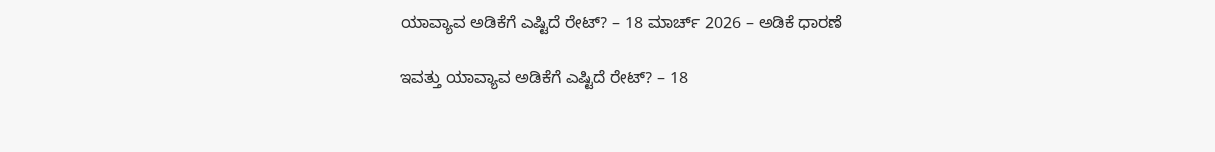ಯಾವ್ಯಾವ ಅಡಿಕೆಗೆ ಎಷ್ಟಿದೆ ರೇಟ್‌? – 18 ಮಾರ್ಚ್‌ 2026 – ಅಡಿಕೆ ಧಾರಣೆ

ಇವತ್ತು ಯಾವ್ಯಾವ ಅಡಿಕೆಗೆ ಎಷ್ಟಿದೆ ರೇಟ್‌? – 18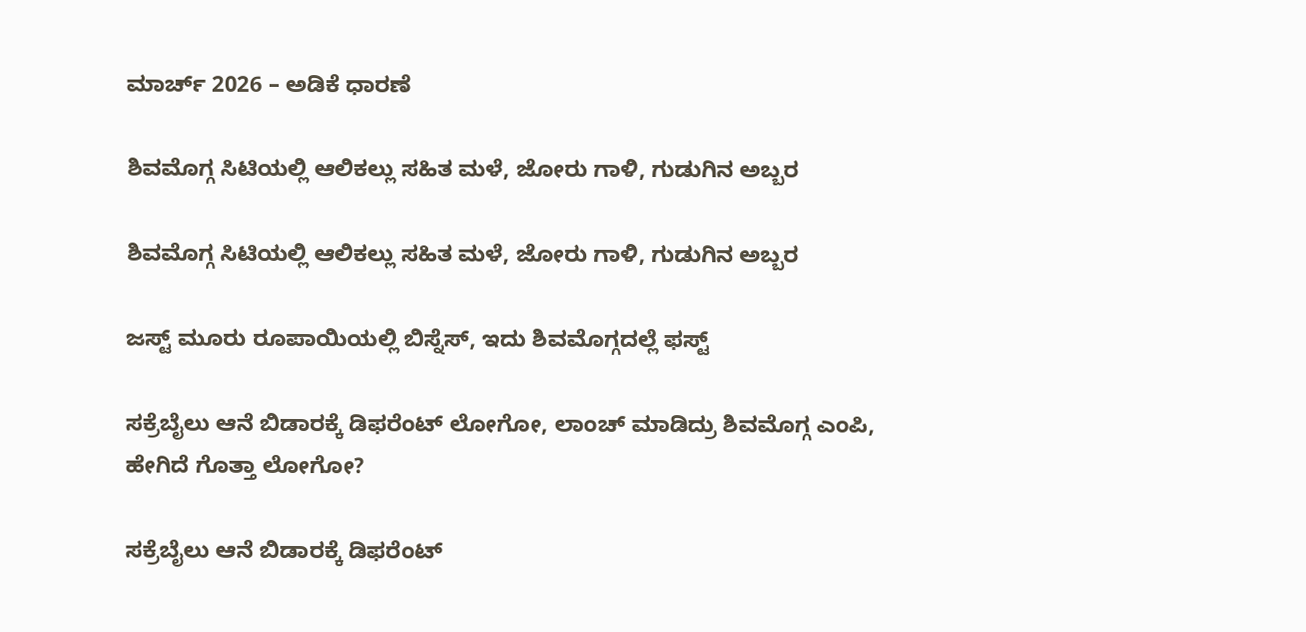ಮಾರ್ಚ್‌ 2026 – ಅಡಿಕೆ ಧಾರಣೆ

ಶಿವಮೊಗ್ಗ ಸಿಟಿಯಲ್ಲಿ ಆಲಿಕಲ್ಲು ಸಹಿತ ಮಳೆ, ಜೋರು ಗಾಳಿ, ಗುಡುಗಿನ ಅಬ್ಬರ

ಶಿವಮೊಗ್ಗ ಸಿಟಿಯಲ್ಲಿ ಆಲಿಕಲ್ಲು ಸಹಿತ ಮಳೆ, ಜೋರು ಗಾಳಿ, ಗುಡುಗಿನ ಅಬ್ಬರ

ಜಸ್ಟ್ ಮೂರು ರೂಪಾಯಿಯಲ್ಲಿ ಬಿಸ್ನೆಸ್, ಇದು ಶಿವಮೊಗ್ಗದಲ್ಲೆ ಫಸ್ಟ್

ಸಕ್ರೆಬೈಲು ಆನೆ ಬಿಡಾರಕ್ಕೆ ಡಿಫರೆಂಟ್ ಲೋಗೋ, ಲಾಂಚ್ ಮಾಡಿದ್ರು ಶಿವಮೊಗ್ಗ ಎಂಪಿ, ಹೇಗಿದೆ ಗೊತ್ತಾ ಲೋಗೋ?

ಸಕ್ರೆಬೈಲು ಆನೆ ಬಿಡಾರಕ್ಕೆ ಡಿಫರೆಂಟ್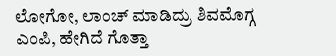ಲೋಗೋ, ಲಾಂಚ್ ಮಾಡಿದ್ರು ಶಿವಮೊಗ್ಗ ಎಂಪಿ, ಹೇಗಿದೆ ಗೊತ್ತಾ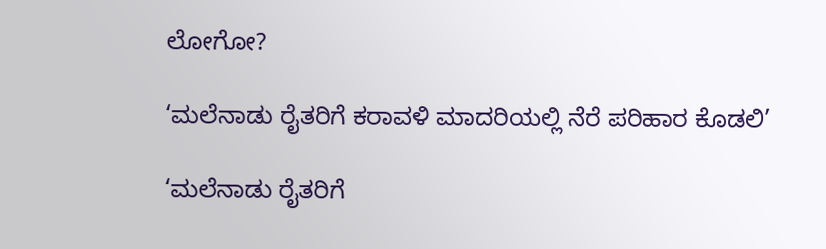ಲೋಗೋ?

‘ಮಲೆನಾಡು ರೈತರಿಗೆ ಕರಾವಳಿ ಮಾದರಿಯಲ್ಲಿ ನೆರೆ ಪರಿಹಾರ ಕೊಡಲಿ’

‘ಮಲೆನಾಡು ರೈತರಿಗೆ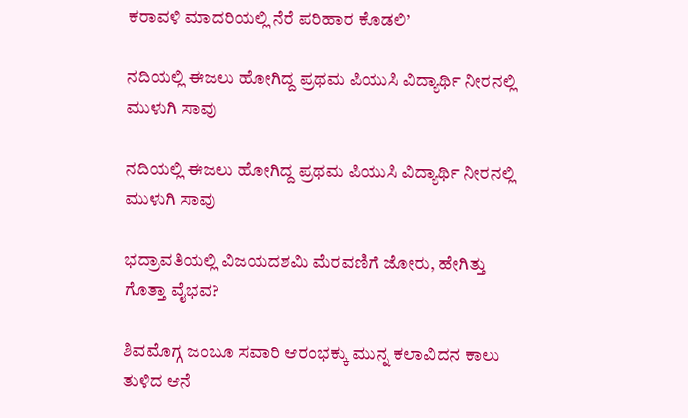ಕರಾವಳಿ ಮಾದರಿಯಲ್ಲಿ ನೆರೆ ಪರಿಹಾರ ಕೊಡಲಿ’

ನದಿಯಲ್ಲಿ ಈಜಲು ಹೋಗಿದ್ದ ಪ್ರಥಮ ಪಿಯುಸಿ ವಿದ್ಯಾರ್ಥಿ ನೀರನಲ್ಲಿ ಮುಳುಗಿ ಸಾವು

ನದಿಯಲ್ಲಿ ಈಜಲು ಹೋಗಿದ್ದ ಪ್ರಥಮ ಪಿಯುಸಿ ವಿದ್ಯಾರ್ಥಿ ನೀರನಲ್ಲಿ ಮುಳುಗಿ ಸಾವು

ಭದ್ರಾವತಿಯಲ್ಲಿ ವಿಜಯದಶಮಿ ಮೆರವಣಿಗೆ ಜೋರು, ಹೇಗಿತ್ತು ಗೊತ್ತಾ ವೈಭವ?

ಶಿವಮೊಗ್ಗ ಜಂಬೂ ಸವಾರಿ ಆರಂಭಕ್ಕು ಮುನ್ನ ಕಲಾವಿದನ ಕಾಲು ತುಳಿದ ಆನೆ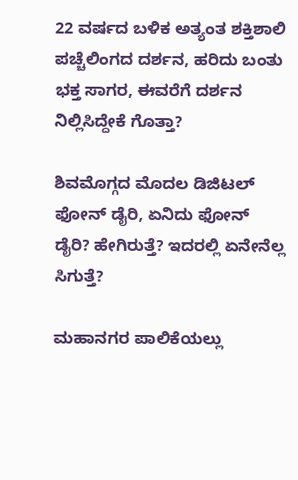22 ವರ್ಷದ ಬಳಿಕ ಅತ್ಯಂತ ಶಕ್ತಿಶಾಲಿ ಪಚ್ಚೆಲಿಂಗದ ದರ್ಶನ, ಹರಿದು ಬಂತು ಭಕ್ತ ಸಾಗರ, ಈವರೆಗೆ ದರ್ಶನ ನಿಲ್ಲಿಸಿದ್ದೇಕೆ ಗೊತ್ತಾ?

ಶಿವಮೊಗ್ಗದ ಮೊದಲ ಡಿಜಿಟಲ್ ಫೋನ್ ಡೈರಿ, ಏನಿದು ಫೋನ್ ಡೈರಿ? ಹೇಗಿರುತ್ತೆ? ಇದರಲ್ಲಿ ಏನೇನೆಲ್ಲ ಸಿಗುತ್ತೆ?

ಮಹಾನಗರ ಪಾಲಿಕೆಯಲ್ಲು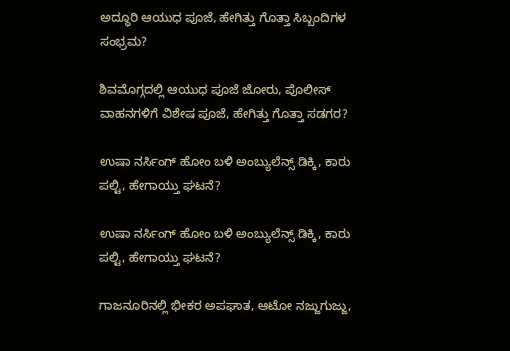ಅದ್ಧೂರಿ ಆಯುಧ ಪೂಜೆ, ಹೇಗಿತ್ತು ಗೊತ್ತಾ ಸಿಬ್ಬಂದಿಗಳ ಸಂಭ್ರಮ?

ಶಿವಮೊಗ್ಗದಲ್ಲಿ ಆಯುಧ ಪೂಜೆ ಜೋರು, ಪೊಲೀಸ್ ವಾಹನಗಳಿಗೆ ವಿಶೇಷ ಪೂಜೆ, ಹೇಗಿತ್ತು ಗೊತ್ತಾ ಸಡಗರ?

ಉಷಾ ನರ್ಸಿಂಗ್‌ ಹೋಂ ಬಳಿ ಅಂಬ್ಯುಲೆನ್ಸ್‌ ಡಿಕ್ಕಿ, ಕಾರು ಪಲ್ಟಿ, ಹೇಗಾಯ್ತು ಘಟನೆ?

ಉಷಾ ನರ್ಸಿಂಗ್‌ ಹೋಂ ಬಳಿ ಅಂಬ್ಯುಲೆನ್ಸ್‌ ಡಿಕ್ಕಿ, ಕಾರು ಪಲ್ಟಿ, ಹೇಗಾಯ್ತು ಘಟನೆ?

ಗಾಜನೂರಿನಲ್ಲಿ ಭೀಕರ ಅಪಘಾತ, ಆಟೋ ನಜ್ಜುಗುಜ್ಜು,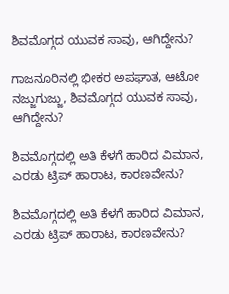ಶಿವಮೊಗ್ಗದ ಯುವಕ ಸಾವು, ಆಗಿದ್ದೇನು?

ಗಾಜನೂರಿನಲ್ಲಿ ಭೀಕರ ಅಪಘಾತ, ಆಟೋ ನಜ್ಜುಗುಜ್ಜು, ಶಿವಮೊಗ್ಗದ ಯುವಕ ಸಾವು, ಆಗಿದ್ದೇನು?

ಶಿವಮೊಗ್ಗದಲ್ಲಿ ಅತಿ ಕೆಳಗೆ ಹಾರಿದ ವಿಮಾನ, ಎರಡು ಟ್ರಿಪ್‌ ಹಾರಾಟ, ಕಾರಣವೇನು?

ಶಿವಮೊಗ್ಗದಲ್ಲಿ ಅತಿ ಕೆಳಗೆ ಹಾರಿದ ವಿಮಾನ, ಎರಡು ಟ್ರಿಪ್‌ ಹಾರಾಟ, ಕಾರಣವೇನು?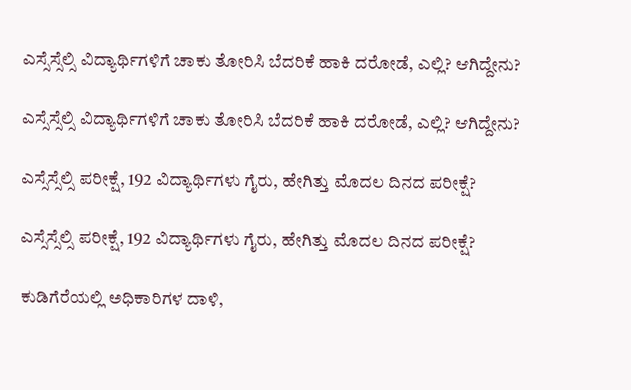ಎಸ್ಸೆಸ್ಸೆಲ್ಸಿ ವಿದ್ಯಾರ್ಥಿಗಳಿಗೆ ಚಾಕು ತೋರಿಸಿ ಬೆದರಿಕೆ ಹಾಕಿ ದರೋಡೆ, ಎಲ್ಲಿ? ಆಗಿದ್ದೇನು?

ಎಸ್ಸೆಸ್ಸೆಲ್ಸಿ ವಿದ್ಯಾರ್ಥಿಗಳಿಗೆ ಚಾಕು ತೋರಿಸಿ ಬೆದರಿಕೆ ಹಾಕಿ ದರೋಡೆ, ಎಲ್ಲಿ? ಆಗಿದ್ದೇನು?

ಎಸ್ಸೆಸ್ಸೆಲ್ಸಿ ಪರೀಕ್ಷೆ, 192 ವಿದ್ಯಾರ್ಥಿಗಳು ಗೈರು, ಹೇಗಿತ್ತು ಮೊದಲ ದಿನದ ಪರೀಕ್ಷೆ?

ಎಸ್ಸೆಸ್ಸೆಲ್ಸಿ ಪರೀಕ್ಷೆ, 192 ವಿದ್ಯಾರ್ಥಿಗಳು ಗೈರು, ಹೇಗಿತ್ತು ಮೊದಲ ದಿನದ ಪರೀಕ್ಷೆ?

ಕುಡಿಗೆರೆಯಲ್ಲಿ ಅಧಿಕಾರಿಗಳ ದಾಳಿ,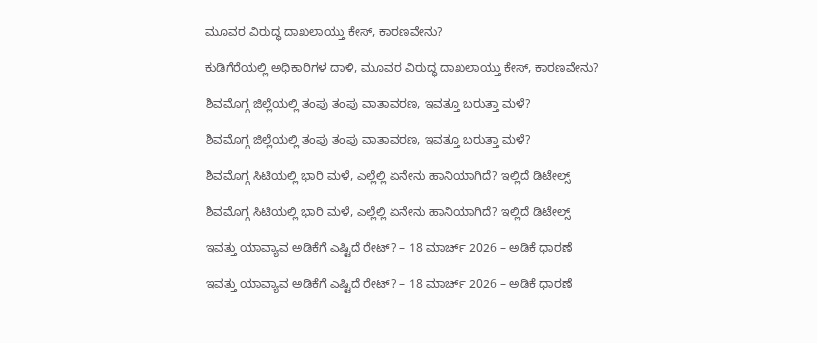ಮೂವರ ವಿರುದ್ಧ ದಾಖಲಾಯ್ತು ಕೇಸ್‌, ಕಾರಣವೇನು?

ಕುಡಿಗೆರೆಯಲ್ಲಿ ಅಧಿಕಾರಿಗಳ ದಾಳಿ, ಮೂವರ ವಿರುದ್ಧ ದಾಖಲಾಯ್ತು ಕೇಸ್‌, ಕಾರಣವೇನು?

ಶಿವಮೊಗ್ಗ ಜಿಲ್ಲೆಯಲ್ಲಿ ತಂಪು ತಂಪು ವಾತಾವರಣ, ಇವತ್ತೂ ಬರುತ್ತಾ ಮಳೆ?

ಶಿವಮೊಗ್ಗ ಜಿಲ್ಲೆಯಲ್ಲಿ ತಂಪು ತಂಪು ವಾತಾವರಣ, ಇವತ್ತೂ ಬರುತ್ತಾ ಮಳೆ?

ಶಿವಮೊಗ್ಗ ಸಿಟಿಯಲ್ಲಿ ಭಾರಿ ಮಳೆ, ಎಲ್ಲೆಲ್ಲಿ ಏನೇನು ಹಾನಿಯಾಗಿದೆ? ಇಲ್ಲಿದೆ ಡಿಟೇಲ್ಸ್‌

ಶಿವಮೊಗ್ಗ ಸಿಟಿಯಲ್ಲಿ ಭಾರಿ ಮಳೆ, ಎಲ್ಲೆಲ್ಲಿ ಏನೇನು ಹಾನಿಯಾಗಿದೆ? ಇಲ್ಲಿದೆ ಡಿಟೇಲ್ಸ್‌

ಇವತ್ತು ಯಾವ್ಯಾವ ಅಡಿಕೆಗೆ ಎಷ್ಟಿದೆ ರೇಟ್‌? – 18 ಮಾರ್ಚ್‌ 2026 – ಅಡಿಕೆ ಧಾರಣೆ

ಇವತ್ತು ಯಾವ್ಯಾವ ಅಡಿಕೆಗೆ ಎಷ್ಟಿದೆ ರೇಟ್‌? – 18 ಮಾರ್ಚ್‌ 2026 – ಅಡಿಕೆ ಧಾರಣೆ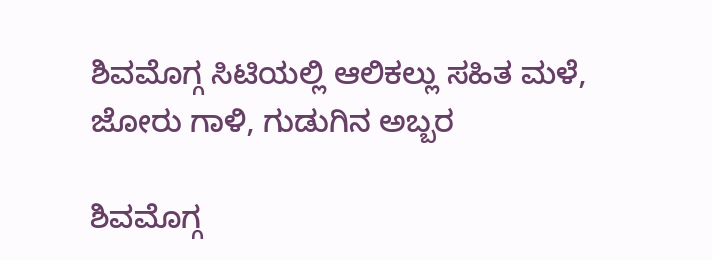ಶಿವಮೊಗ್ಗ ಸಿಟಿಯಲ್ಲಿ ಆಲಿಕಲ್ಲು ಸಹಿತ ಮಳೆ, ಜೋರು ಗಾಳಿ, ಗುಡುಗಿನ ಅಬ್ಬರ

ಶಿವಮೊಗ್ಗ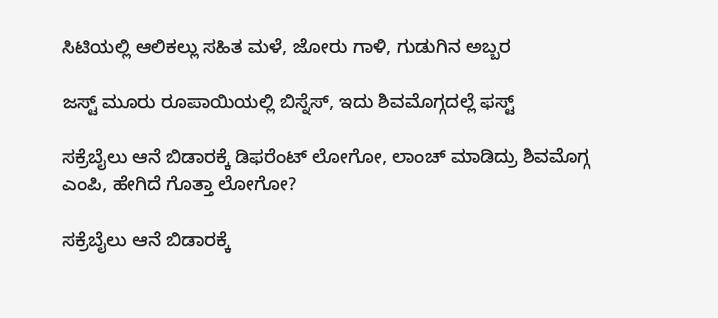ಸಿಟಿಯಲ್ಲಿ ಆಲಿಕಲ್ಲು ಸಹಿತ ಮಳೆ, ಜೋರು ಗಾಳಿ, ಗುಡುಗಿನ ಅಬ್ಬರ

ಜಸ್ಟ್ ಮೂರು ರೂಪಾಯಿಯಲ್ಲಿ ಬಿಸ್ನೆಸ್, ಇದು ಶಿವಮೊಗ್ಗದಲ್ಲೆ ಫಸ್ಟ್

ಸಕ್ರೆಬೈಲು ಆನೆ ಬಿಡಾರಕ್ಕೆ ಡಿಫರೆಂಟ್ ಲೋಗೋ, ಲಾಂಚ್ ಮಾಡಿದ್ರು ಶಿವಮೊಗ್ಗ ಎಂಪಿ, ಹೇಗಿದೆ ಗೊತ್ತಾ ಲೋಗೋ?

ಸಕ್ರೆಬೈಲು ಆನೆ ಬಿಡಾರಕ್ಕೆ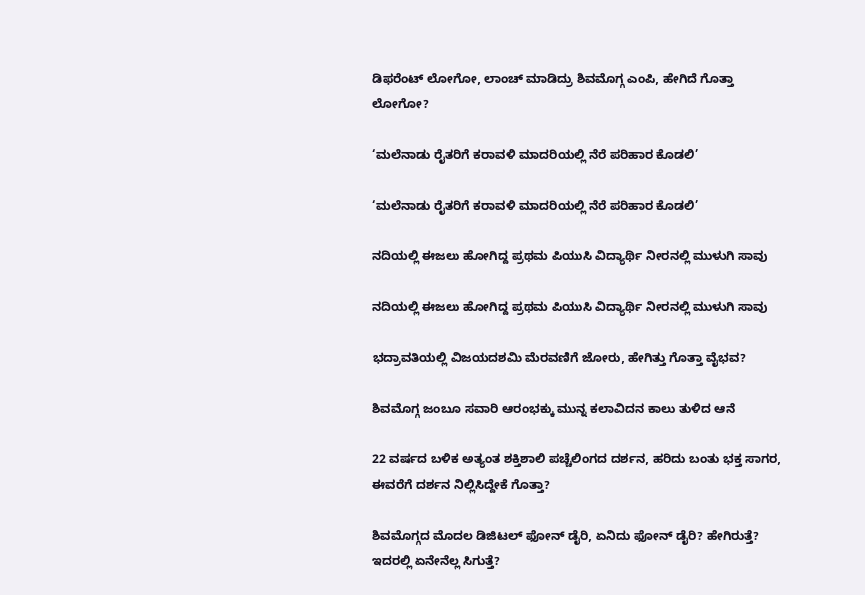ಡಿಫರೆಂಟ್ ಲೋಗೋ, ಲಾಂಚ್ ಮಾಡಿದ್ರು ಶಿವಮೊಗ್ಗ ಎಂಪಿ, ಹೇಗಿದೆ ಗೊತ್ತಾ ಲೋಗೋ?

‘ಮಲೆನಾಡು ರೈತರಿಗೆ ಕರಾವಳಿ ಮಾದರಿಯಲ್ಲಿ ನೆರೆ ಪರಿಹಾರ ಕೊಡಲಿ’

‘ಮಲೆನಾಡು ರೈತರಿಗೆ ಕರಾವಳಿ ಮಾದರಿಯಲ್ಲಿ ನೆರೆ ಪರಿಹಾರ ಕೊಡಲಿ’

ನದಿಯಲ್ಲಿ ಈಜಲು ಹೋಗಿದ್ದ ಪ್ರಥಮ ಪಿಯುಸಿ ವಿದ್ಯಾರ್ಥಿ ನೀರನಲ್ಲಿ ಮುಳುಗಿ ಸಾವು

ನದಿಯಲ್ಲಿ ಈಜಲು ಹೋಗಿದ್ದ ಪ್ರಥಮ ಪಿಯುಸಿ ವಿದ್ಯಾರ್ಥಿ ನೀರನಲ್ಲಿ ಮುಳುಗಿ ಸಾವು

ಭದ್ರಾವತಿಯಲ್ಲಿ ವಿಜಯದಶಮಿ ಮೆರವಣಿಗೆ ಜೋರು, ಹೇಗಿತ್ತು ಗೊತ್ತಾ ವೈಭವ?

ಶಿವಮೊಗ್ಗ ಜಂಬೂ ಸವಾರಿ ಆರಂಭಕ್ಕು ಮುನ್ನ ಕಲಾವಿದನ ಕಾಲು ತುಳಿದ ಆನೆ

22 ವರ್ಷದ ಬಳಿಕ ಅತ್ಯಂತ ಶಕ್ತಿಶಾಲಿ ಪಚ್ಚೆಲಿಂಗದ ದರ್ಶನ, ಹರಿದು ಬಂತು ಭಕ್ತ ಸಾಗರ, ಈವರೆಗೆ ದರ್ಶನ ನಿಲ್ಲಿಸಿದ್ದೇಕೆ ಗೊತ್ತಾ?

ಶಿವಮೊಗ್ಗದ ಮೊದಲ ಡಿಜಿಟಲ್ ಫೋನ್ ಡೈರಿ, ಏನಿದು ಫೋನ್ ಡೈರಿ? ಹೇಗಿರುತ್ತೆ? ಇದರಲ್ಲಿ ಏನೇನೆಲ್ಲ ಸಿಗುತ್ತೆ?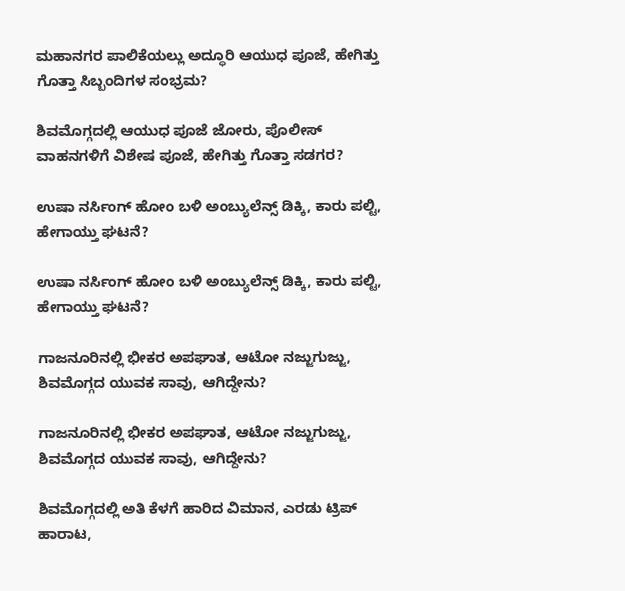ಮಹಾನಗರ ಪಾಲಿಕೆಯಲ್ಲು ಅದ್ಧೂರಿ ಆಯುಧ ಪೂಜೆ, ಹೇಗಿತ್ತು ಗೊತ್ತಾ ಸಿಬ್ಬಂದಿಗಳ ಸಂಭ್ರಮ?

ಶಿವಮೊಗ್ಗದಲ್ಲಿ ಆಯುಧ ಪೂಜೆ ಜೋರು, ಪೊಲೀಸ್ ವಾಹನಗಳಿಗೆ ವಿಶೇಷ ಪೂಜೆ, ಹೇಗಿತ್ತು ಗೊತ್ತಾ ಸಡಗರ?

ಉಷಾ ನರ್ಸಿಂಗ್‌ ಹೋಂ ಬಳಿ ಅಂಬ್ಯುಲೆನ್ಸ್‌ ಡಿಕ್ಕಿ, ಕಾರು ಪಲ್ಟಿ, ಹೇಗಾಯ್ತು ಘಟನೆ?

ಉಷಾ ನರ್ಸಿಂಗ್‌ ಹೋಂ ಬಳಿ ಅಂಬ್ಯುಲೆನ್ಸ್‌ ಡಿಕ್ಕಿ, ಕಾರು ಪಲ್ಟಿ, ಹೇಗಾಯ್ತು ಘಟನೆ?

ಗಾಜನೂರಿನಲ್ಲಿ ಭೀಕರ ಅಪಘಾತ, ಆಟೋ ನಜ್ಜುಗುಜ್ಜು, ಶಿವಮೊಗ್ಗದ ಯುವಕ ಸಾವು, ಆಗಿದ್ದೇನು?

ಗಾಜನೂರಿನಲ್ಲಿ ಭೀಕರ ಅಪಘಾತ, ಆಟೋ ನಜ್ಜುಗುಜ್ಜು, ಶಿವಮೊಗ್ಗದ ಯುವಕ ಸಾವು, ಆಗಿದ್ದೇನು?

ಶಿವಮೊಗ್ಗದಲ್ಲಿ ಅತಿ ಕೆಳಗೆ ಹಾರಿದ ವಿಮಾನ, ಎರಡು ಟ್ರಿಪ್‌ ಹಾರಾಟ,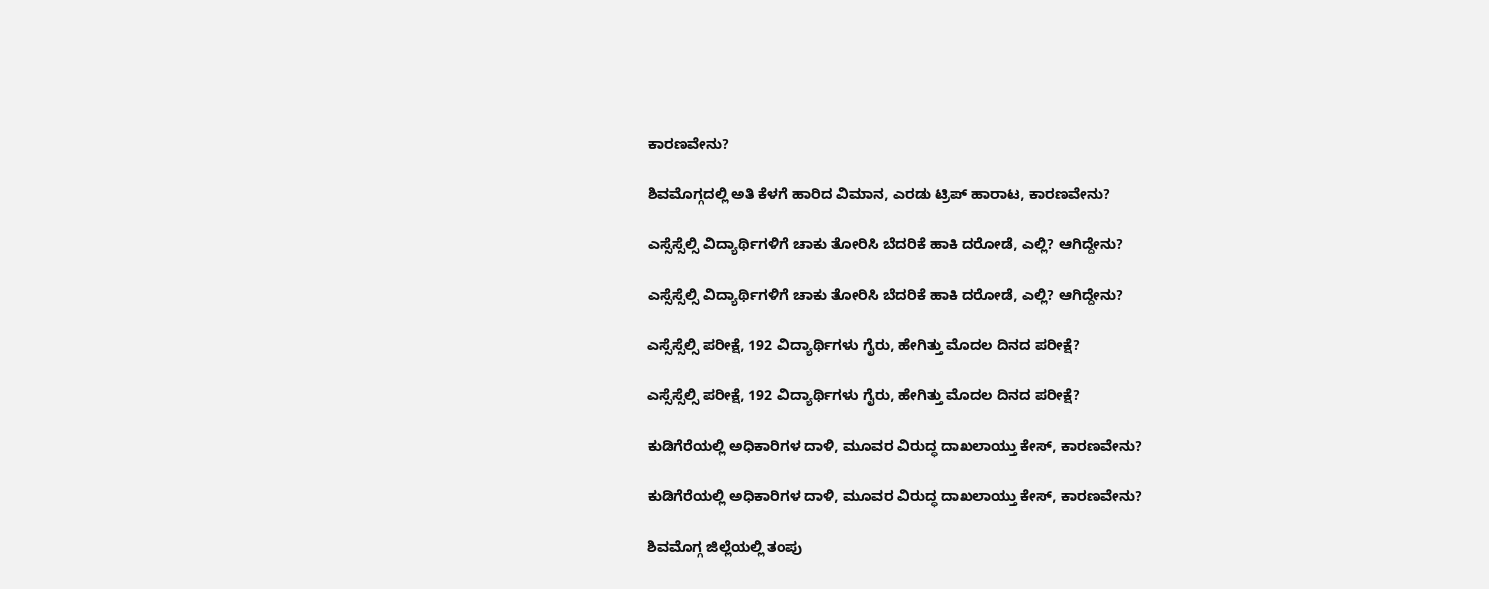ಕಾರಣವೇನು?

ಶಿವಮೊಗ್ಗದಲ್ಲಿ ಅತಿ ಕೆಳಗೆ ಹಾರಿದ ವಿಮಾನ, ಎರಡು ಟ್ರಿಪ್‌ ಹಾರಾಟ, ಕಾರಣವೇನು?

ಎಸ್ಸೆಸ್ಸೆಲ್ಸಿ ವಿದ್ಯಾರ್ಥಿಗಳಿಗೆ ಚಾಕು ತೋರಿಸಿ ಬೆದರಿಕೆ ಹಾಕಿ ದರೋಡೆ, ಎಲ್ಲಿ? ಆಗಿದ್ದೇನು?

ಎಸ್ಸೆಸ್ಸೆಲ್ಸಿ ವಿದ್ಯಾರ್ಥಿಗಳಿಗೆ ಚಾಕು ತೋರಿಸಿ ಬೆದರಿಕೆ ಹಾಕಿ ದರೋಡೆ, ಎಲ್ಲಿ? ಆಗಿದ್ದೇನು?

ಎಸ್ಸೆಸ್ಸೆಲ್ಸಿ ಪರೀಕ್ಷೆ, 192 ವಿದ್ಯಾರ್ಥಿಗಳು ಗೈರು, ಹೇಗಿತ್ತು ಮೊದಲ ದಿನದ ಪರೀಕ್ಷೆ?

ಎಸ್ಸೆಸ್ಸೆಲ್ಸಿ ಪರೀಕ್ಷೆ, 192 ವಿದ್ಯಾರ್ಥಿಗಳು ಗೈರು, ಹೇಗಿತ್ತು ಮೊದಲ ದಿನದ ಪರೀಕ್ಷೆ?

ಕುಡಿಗೆರೆಯಲ್ಲಿ ಅಧಿಕಾರಿಗಳ ದಾಳಿ, ಮೂವರ ವಿರುದ್ಧ ದಾಖಲಾಯ್ತು ಕೇಸ್‌, ಕಾರಣವೇನು?

ಕುಡಿಗೆರೆಯಲ್ಲಿ ಅಧಿಕಾರಿಗಳ ದಾಳಿ, ಮೂವರ ವಿರುದ್ಧ ದಾಖಲಾಯ್ತು ಕೇಸ್‌, ಕಾರಣವೇನು?

ಶಿವಮೊಗ್ಗ ಜಿಲ್ಲೆಯಲ್ಲಿ ತಂಪು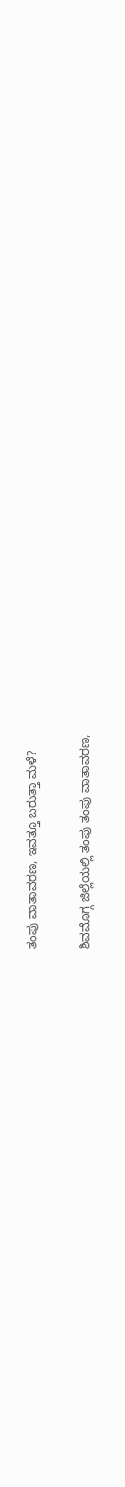ತಂಪು ವಾತಾವರಣ, ಇವತ್ತೂ ಬರುತ್ತಾ ಮಳೆ?

ಶಿವಮೊಗ್ಗ ಜಿಲ್ಲೆಯಲ್ಲಿ ತಂಪು ತಂಪು ವಾತಾವರಣ,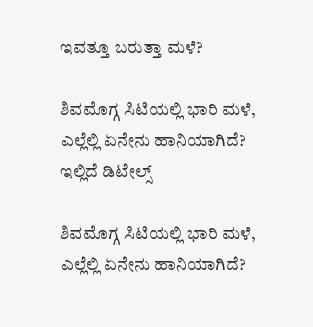ಇವತ್ತೂ ಬರುತ್ತಾ ಮಳೆ?

ಶಿವಮೊಗ್ಗ ಸಿಟಿಯಲ್ಲಿ ಭಾರಿ ಮಳೆ, ಎಲ್ಲೆಲ್ಲಿ ಏನೇನು ಹಾನಿಯಾಗಿದೆ? ಇಲ್ಲಿದೆ ಡಿಟೇಲ್ಸ್‌

ಶಿವಮೊಗ್ಗ ಸಿಟಿಯಲ್ಲಿ ಭಾರಿ ಮಳೆ, ಎಲ್ಲೆಲ್ಲಿ ಏನೇನು ಹಾನಿಯಾಗಿದೆ?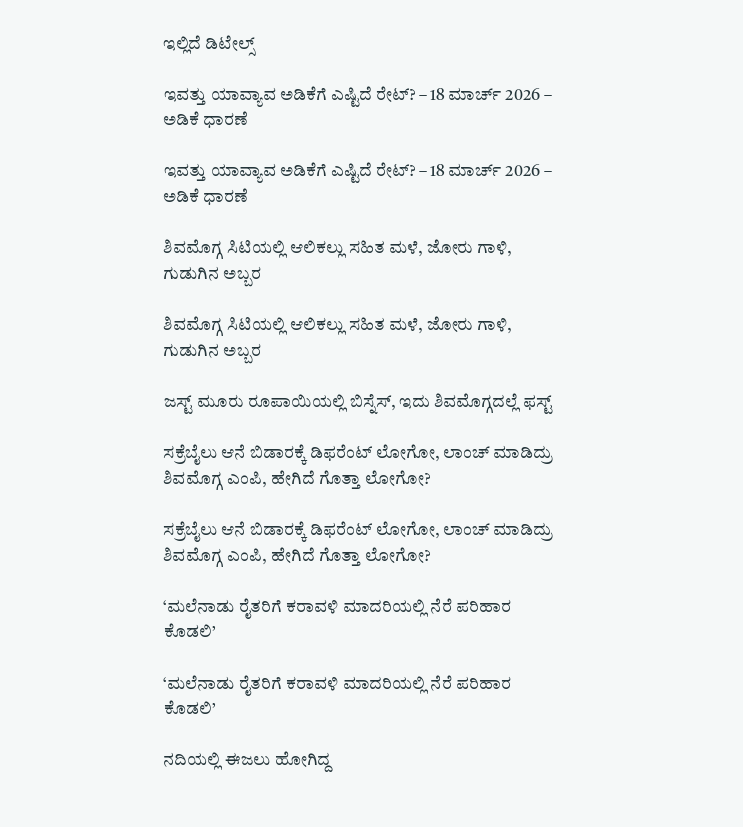ಇಲ್ಲಿದೆ ಡಿಟೇಲ್ಸ್‌

ಇವತ್ತು ಯಾವ್ಯಾವ ಅಡಿಕೆಗೆ ಎಷ್ಟಿದೆ ರೇಟ್‌? – 18 ಮಾರ್ಚ್‌ 2026 – ಅಡಿಕೆ ಧಾರಣೆ

ಇವತ್ತು ಯಾವ್ಯಾವ ಅಡಿಕೆಗೆ ಎಷ್ಟಿದೆ ರೇಟ್‌? – 18 ಮಾರ್ಚ್‌ 2026 – ಅಡಿಕೆ ಧಾರಣೆ

ಶಿವಮೊಗ್ಗ ಸಿಟಿಯಲ್ಲಿ ಆಲಿಕಲ್ಲು ಸಹಿತ ಮಳೆ, ಜೋರು ಗಾಳಿ, ಗುಡುಗಿನ ಅಬ್ಬರ

ಶಿವಮೊಗ್ಗ ಸಿಟಿಯಲ್ಲಿ ಆಲಿಕಲ್ಲು ಸಹಿತ ಮಳೆ, ಜೋರು ಗಾಳಿ, ಗುಡುಗಿನ ಅಬ್ಬರ

ಜಸ್ಟ್ ಮೂರು ರೂಪಾಯಿಯಲ್ಲಿ ಬಿಸ್ನೆಸ್, ಇದು ಶಿವಮೊಗ್ಗದಲ್ಲೆ ಫಸ್ಟ್

ಸಕ್ರೆಬೈಲು ಆನೆ ಬಿಡಾರಕ್ಕೆ ಡಿಫರೆಂಟ್ ಲೋಗೋ, ಲಾಂಚ್ ಮಾಡಿದ್ರು ಶಿವಮೊಗ್ಗ ಎಂಪಿ, ಹೇಗಿದೆ ಗೊತ್ತಾ ಲೋಗೋ?

ಸಕ್ರೆಬೈಲು ಆನೆ ಬಿಡಾರಕ್ಕೆ ಡಿಫರೆಂಟ್ ಲೋಗೋ, ಲಾಂಚ್ ಮಾಡಿದ್ರು ಶಿವಮೊಗ್ಗ ಎಂಪಿ, ಹೇಗಿದೆ ಗೊತ್ತಾ ಲೋಗೋ?

‘ಮಲೆನಾಡು ರೈತರಿಗೆ ಕರಾವಳಿ ಮಾದರಿಯಲ್ಲಿ ನೆರೆ ಪರಿಹಾರ ಕೊಡಲಿ’

‘ಮಲೆನಾಡು ರೈತರಿಗೆ ಕರಾವಳಿ ಮಾದರಿಯಲ್ಲಿ ನೆರೆ ಪರಿಹಾರ ಕೊಡಲಿ’

ನದಿಯಲ್ಲಿ ಈಜಲು ಹೋಗಿದ್ದ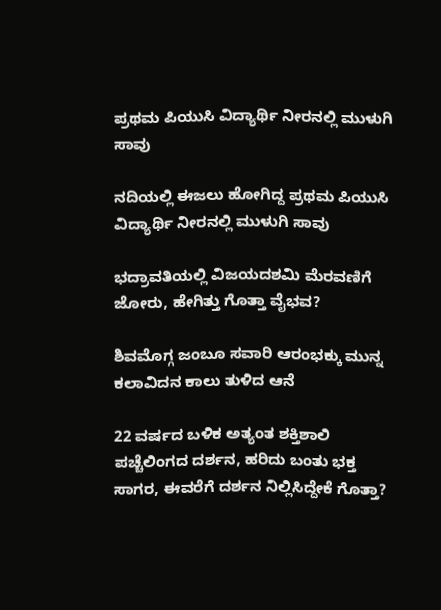ಪ್ರಥಮ ಪಿಯುಸಿ ವಿದ್ಯಾರ್ಥಿ ನೀರನಲ್ಲಿ ಮುಳುಗಿ ಸಾವು

ನದಿಯಲ್ಲಿ ಈಜಲು ಹೋಗಿದ್ದ ಪ್ರಥಮ ಪಿಯುಸಿ ವಿದ್ಯಾರ್ಥಿ ನೀರನಲ್ಲಿ ಮುಳುಗಿ ಸಾವು

ಭದ್ರಾವತಿಯಲ್ಲಿ ವಿಜಯದಶಮಿ ಮೆರವಣಿಗೆ ಜೋರು, ಹೇಗಿತ್ತು ಗೊತ್ತಾ ವೈಭವ?

ಶಿವಮೊಗ್ಗ ಜಂಬೂ ಸವಾರಿ ಆರಂಭಕ್ಕು ಮುನ್ನ ಕಲಾವಿದನ ಕಾಲು ತುಳಿದ ಆನೆ

22 ವರ್ಷದ ಬಳಿಕ ಅತ್ಯಂತ ಶಕ್ತಿಶಾಲಿ ಪಚ್ಚೆಲಿಂಗದ ದರ್ಶನ, ಹರಿದು ಬಂತು ಭಕ್ತ ಸಾಗರ, ಈವರೆಗೆ ದರ್ಶನ ನಿಲ್ಲಿಸಿದ್ದೇಕೆ ಗೊತ್ತಾ?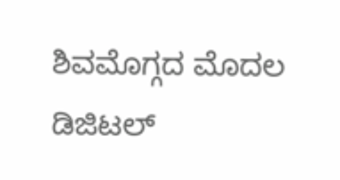ಶಿವಮೊಗ್ಗದ ಮೊದಲ ಡಿಜಿಟಲ್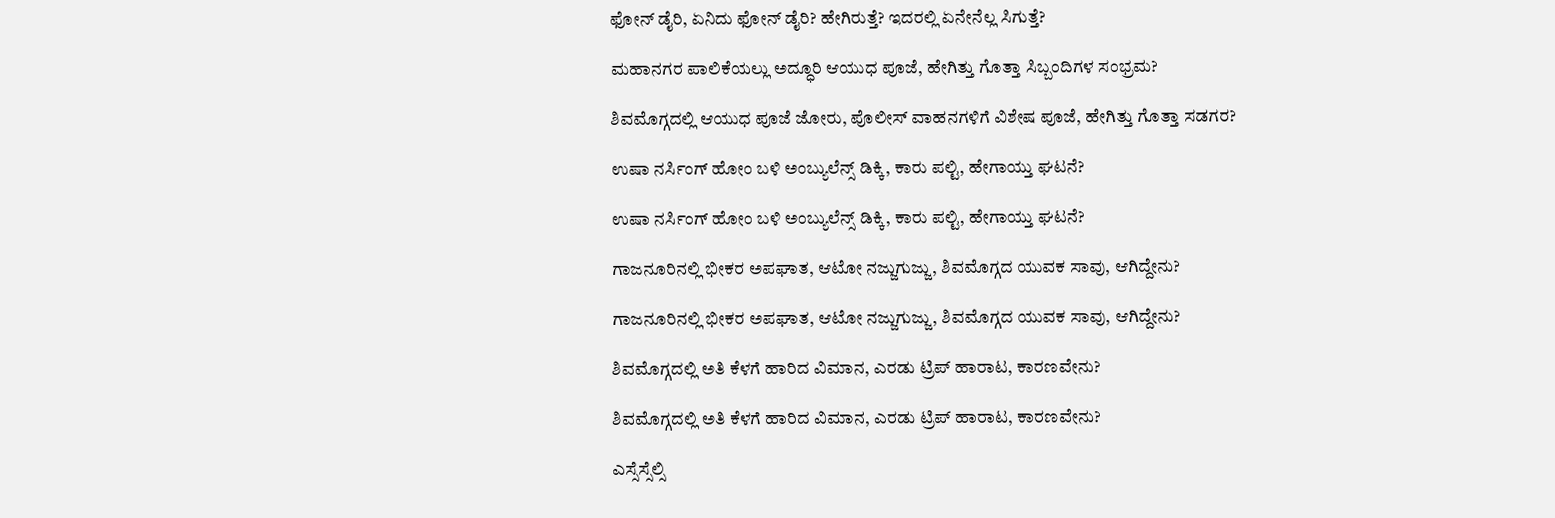ಫೋನ್ ಡೈರಿ, ಏನಿದು ಫೋನ್ ಡೈರಿ? ಹೇಗಿರುತ್ತೆ? ಇದರಲ್ಲಿ ಏನೇನೆಲ್ಲ ಸಿಗುತ್ತೆ?

ಮಹಾನಗರ ಪಾಲಿಕೆಯಲ್ಲು ಅದ್ಧೂರಿ ಆಯುಧ ಪೂಜೆ, ಹೇಗಿತ್ತು ಗೊತ್ತಾ ಸಿಬ್ಬಂದಿಗಳ ಸಂಭ್ರಮ?

ಶಿವಮೊಗ್ಗದಲ್ಲಿ ಆಯುಧ ಪೂಜೆ ಜೋರು, ಪೊಲೀಸ್ ವಾಹನಗಳಿಗೆ ವಿಶೇಷ ಪೂಜೆ, ಹೇಗಿತ್ತು ಗೊತ್ತಾ ಸಡಗರ?

ಉಷಾ ನರ್ಸಿಂಗ್‌ ಹೋಂ ಬಳಿ ಅಂಬ್ಯುಲೆನ್ಸ್‌ ಡಿಕ್ಕಿ, ಕಾರು ಪಲ್ಟಿ, ಹೇಗಾಯ್ತು ಘಟನೆ?

ಉಷಾ ನರ್ಸಿಂಗ್‌ ಹೋಂ ಬಳಿ ಅಂಬ್ಯುಲೆನ್ಸ್‌ ಡಿಕ್ಕಿ, ಕಾರು ಪಲ್ಟಿ, ಹೇಗಾಯ್ತು ಘಟನೆ?

ಗಾಜನೂರಿನಲ್ಲಿ ಭೀಕರ ಅಪಘಾತ, ಆಟೋ ನಜ್ಜುಗುಜ್ಜು, ಶಿವಮೊಗ್ಗದ ಯುವಕ ಸಾವು, ಆಗಿದ್ದೇನು?

ಗಾಜನೂರಿನಲ್ಲಿ ಭೀಕರ ಅಪಘಾತ, ಆಟೋ ನಜ್ಜುಗುಜ್ಜು, ಶಿವಮೊಗ್ಗದ ಯುವಕ ಸಾವು, ಆಗಿದ್ದೇನು?

ಶಿವಮೊಗ್ಗದಲ್ಲಿ ಅತಿ ಕೆಳಗೆ ಹಾರಿದ ವಿಮಾನ, ಎರಡು ಟ್ರಿಪ್‌ ಹಾರಾಟ, ಕಾರಣವೇನು?

ಶಿವಮೊಗ್ಗದಲ್ಲಿ ಅತಿ ಕೆಳಗೆ ಹಾರಿದ ವಿಮಾನ, ಎರಡು ಟ್ರಿಪ್‌ ಹಾರಾಟ, ಕಾರಣವೇನು?

ಎಸ್ಸೆಸ್ಸೆಲ್ಸಿ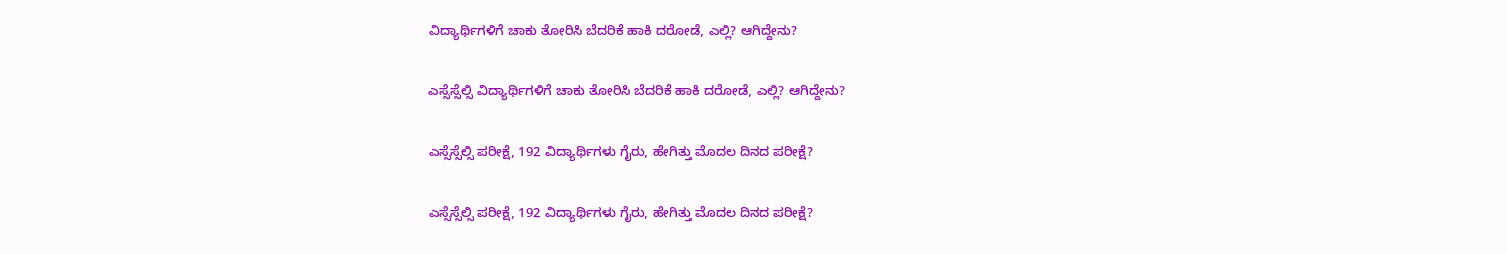ವಿದ್ಯಾರ್ಥಿಗಳಿಗೆ ಚಾಕು ತೋರಿಸಿ ಬೆದರಿಕೆ ಹಾಕಿ ದರೋಡೆ, ಎಲ್ಲಿ? ಆಗಿದ್ದೇನು?

ಎಸ್ಸೆಸ್ಸೆಲ್ಸಿ ವಿದ್ಯಾರ್ಥಿಗಳಿಗೆ ಚಾಕು ತೋರಿಸಿ ಬೆದರಿಕೆ ಹಾಕಿ ದರೋಡೆ, ಎಲ್ಲಿ? ಆಗಿದ್ದೇನು?

ಎಸ್ಸೆಸ್ಸೆಲ್ಸಿ ಪರೀಕ್ಷೆ, 192 ವಿದ್ಯಾರ್ಥಿಗಳು ಗೈರು, ಹೇಗಿತ್ತು ಮೊದಲ ದಿನದ ಪರೀಕ್ಷೆ?

ಎಸ್ಸೆಸ್ಸೆಲ್ಸಿ ಪರೀಕ್ಷೆ, 192 ವಿದ್ಯಾರ್ಥಿಗಳು ಗೈರು, ಹೇಗಿತ್ತು ಮೊದಲ ದಿನದ ಪರೀಕ್ಷೆ?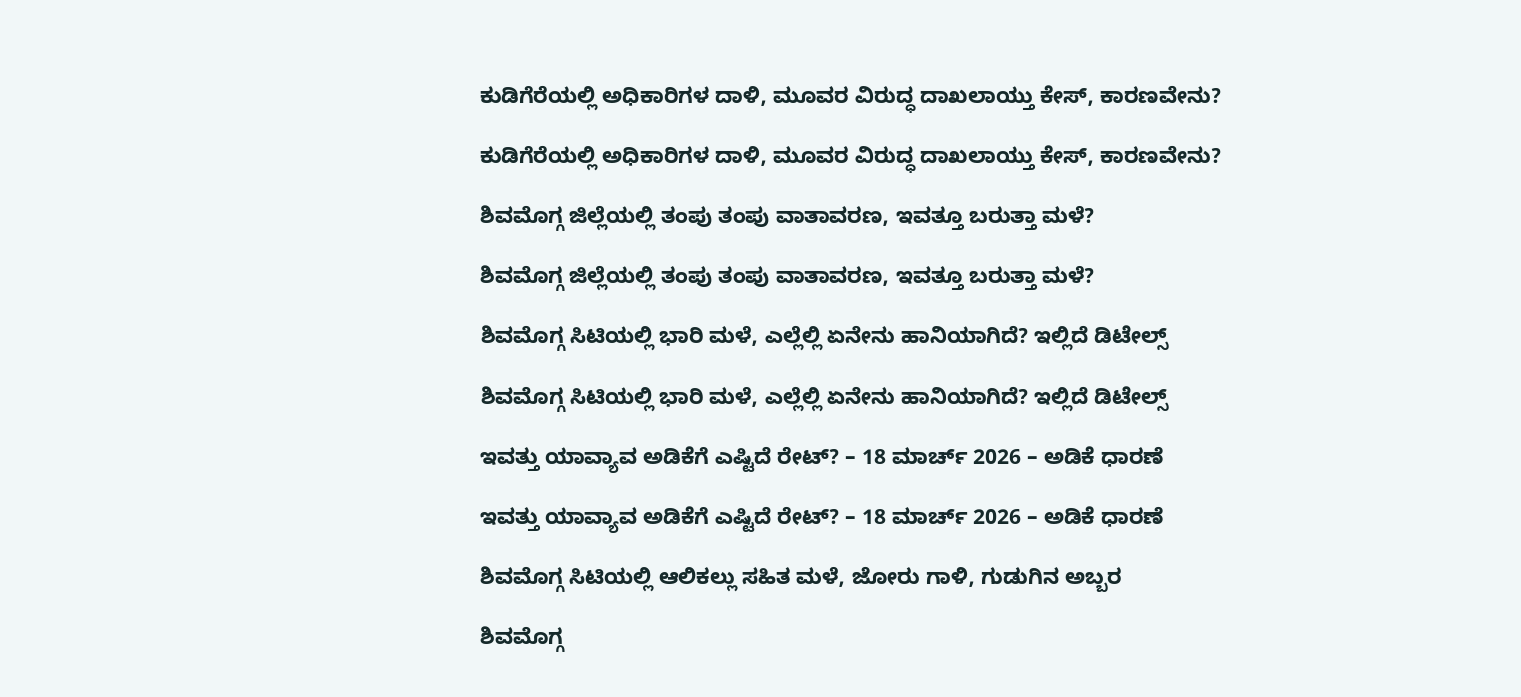ಕುಡಿಗೆರೆಯಲ್ಲಿ ಅಧಿಕಾರಿಗಳ ದಾಳಿ, ಮೂವರ ವಿರುದ್ಧ ದಾಖಲಾಯ್ತು ಕೇಸ್‌, ಕಾರಣವೇನು?

ಕುಡಿಗೆರೆಯಲ್ಲಿ ಅಧಿಕಾರಿಗಳ ದಾಳಿ, ಮೂವರ ವಿರುದ್ಧ ದಾಖಲಾಯ್ತು ಕೇಸ್‌, ಕಾರಣವೇನು?

ಶಿವಮೊಗ್ಗ ಜಿಲ್ಲೆಯಲ್ಲಿ ತಂಪು ತಂಪು ವಾತಾವರಣ, ಇವತ್ತೂ ಬರುತ್ತಾ ಮಳೆ?

ಶಿವಮೊಗ್ಗ ಜಿಲ್ಲೆಯಲ್ಲಿ ತಂಪು ತಂಪು ವಾತಾವರಣ, ಇವತ್ತೂ ಬರುತ್ತಾ ಮಳೆ?

ಶಿವಮೊಗ್ಗ ಸಿಟಿಯಲ್ಲಿ ಭಾರಿ ಮಳೆ, ಎಲ್ಲೆಲ್ಲಿ ಏನೇನು ಹಾನಿಯಾಗಿದೆ? ಇಲ್ಲಿದೆ ಡಿಟೇಲ್ಸ್‌

ಶಿವಮೊಗ್ಗ ಸಿಟಿಯಲ್ಲಿ ಭಾರಿ ಮಳೆ, ಎಲ್ಲೆಲ್ಲಿ ಏನೇನು ಹಾನಿಯಾಗಿದೆ? ಇಲ್ಲಿದೆ ಡಿಟೇಲ್ಸ್‌

ಇವತ್ತು ಯಾವ್ಯಾವ ಅಡಿಕೆಗೆ ಎಷ್ಟಿದೆ ರೇಟ್‌? – 18 ಮಾರ್ಚ್‌ 2026 – ಅಡಿಕೆ ಧಾರಣೆ

ಇವತ್ತು ಯಾವ್ಯಾವ ಅಡಿಕೆಗೆ ಎಷ್ಟಿದೆ ರೇಟ್‌? – 18 ಮಾರ್ಚ್‌ 2026 – ಅಡಿಕೆ ಧಾರಣೆ

ಶಿವಮೊಗ್ಗ ಸಿಟಿಯಲ್ಲಿ ಆಲಿಕಲ್ಲು ಸಹಿತ ಮಳೆ, ಜೋರು ಗಾಳಿ, ಗುಡುಗಿನ ಅಬ್ಬರ

ಶಿವಮೊಗ್ಗ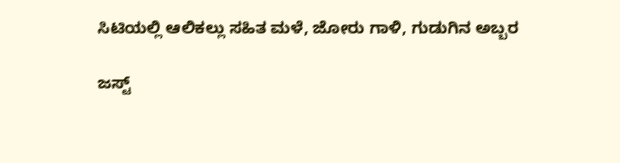ಸಿಟಿಯಲ್ಲಿ ಆಲಿಕಲ್ಲು ಸಹಿತ ಮಳೆ, ಜೋರು ಗಾಳಿ, ಗುಡುಗಿನ ಅಬ್ಬರ

ಜಸ್ಟ್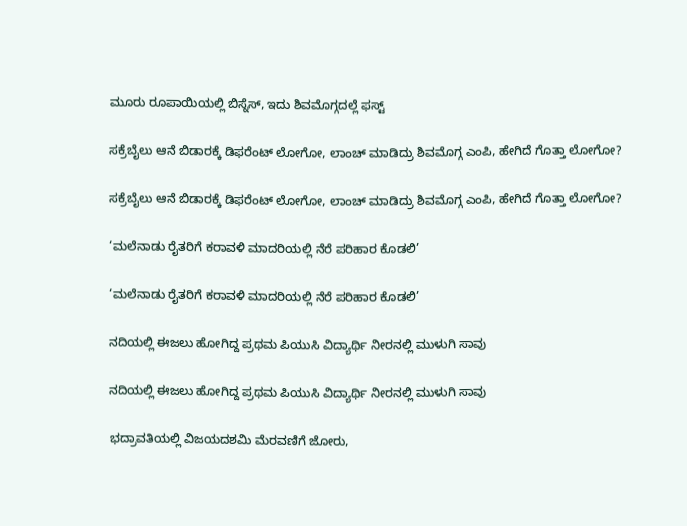ಮೂರು ರೂಪಾಯಿಯಲ್ಲಿ ಬಿಸ್ನೆಸ್, ಇದು ಶಿವಮೊಗ್ಗದಲ್ಲೆ ಫಸ್ಟ್

ಸಕ್ರೆಬೈಲು ಆನೆ ಬಿಡಾರಕ್ಕೆ ಡಿಫರೆಂಟ್ ಲೋಗೋ, ಲಾಂಚ್ ಮಾಡಿದ್ರು ಶಿವಮೊಗ್ಗ ಎಂಪಿ, ಹೇಗಿದೆ ಗೊತ್ತಾ ಲೋಗೋ?

ಸಕ್ರೆಬೈಲು ಆನೆ ಬಿಡಾರಕ್ಕೆ ಡಿಫರೆಂಟ್ ಲೋಗೋ, ಲಾಂಚ್ ಮಾಡಿದ್ರು ಶಿವಮೊಗ್ಗ ಎಂಪಿ, ಹೇಗಿದೆ ಗೊತ್ತಾ ಲೋಗೋ?

‘ಮಲೆನಾಡು ರೈತರಿಗೆ ಕರಾವಳಿ ಮಾದರಿಯಲ್ಲಿ ನೆರೆ ಪರಿಹಾರ ಕೊಡಲಿ’

‘ಮಲೆನಾಡು ರೈತರಿಗೆ ಕರಾವಳಿ ಮಾದರಿಯಲ್ಲಿ ನೆರೆ ಪರಿಹಾರ ಕೊಡಲಿ’

ನದಿಯಲ್ಲಿ ಈಜಲು ಹೋಗಿದ್ದ ಪ್ರಥಮ ಪಿಯುಸಿ ವಿದ್ಯಾರ್ಥಿ ನೀರನಲ್ಲಿ ಮುಳುಗಿ ಸಾವು

ನದಿಯಲ್ಲಿ ಈಜಲು ಹೋಗಿದ್ದ ಪ್ರಥಮ ಪಿಯುಸಿ ವಿದ್ಯಾರ್ಥಿ ನೀರನಲ್ಲಿ ಮುಳುಗಿ ಸಾವು

ಭದ್ರಾವತಿಯಲ್ಲಿ ವಿಜಯದಶಮಿ ಮೆರವಣಿಗೆ ಜೋರು,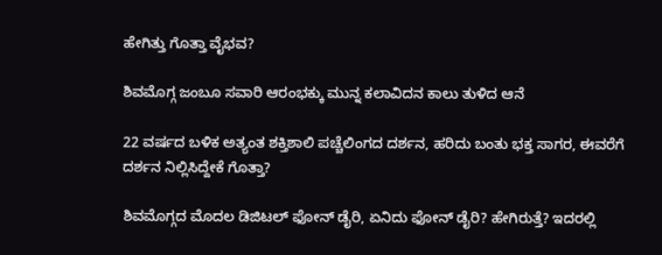ಹೇಗಿತ್ತು ಗೊತ್ತಾ ವೈಭವ?

ಶಿವಮೊಗ್ಗ ಜಂಬೂ ಸವಾರಿ ಆರಂಭಕ್ಕು ಮುನ್ನ ಕಲಾವಿದನ ಕಾಲು ತುಳಿದ ಆನೆ

22 ವರ್ಷದ ಬಳಿಕ ಅತ್ಯಂತ ಶಕ್ತಿಶಾಲಿ ಪಚ್ಚೆಲಿಂಗದ ದರ್ಶನ, ಹರಿದು ಬಂತು ಭಕ್ತ ಸಾಗರ, ಈವರೆಗೆ ದರ್ಶನ ನಿಲ್ಲಿಸಿದ್ದೇಕೆ ಗೊತ್ತಾ?

ಶಿವಮೊಗ್ಗದ ಮೊದಲ ಡಿಜಿಟಲ್ ಫೋನ್ ಡೈರಿ, ಏನಿದು ಫೋನ್ ಡೈರಿ? ಹೇಗಿರುತ್ತೆ? ಇದರಲ್ಲಿ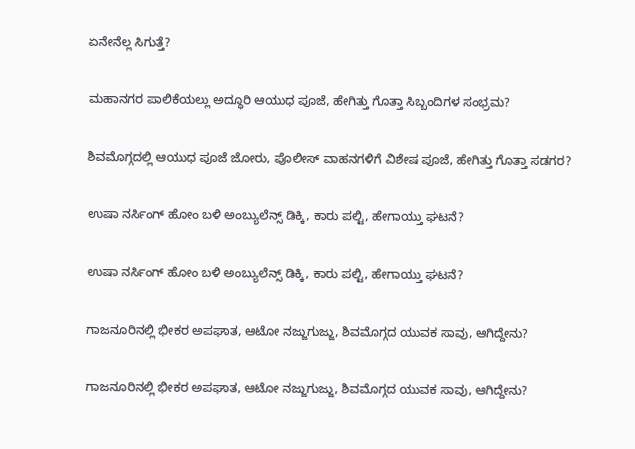ಏನೇನೆಲ್ಲ ಸಿಗುತ್ತೆ?

ಮಹಾನಗರ ಪಾಲಿಕೆಯಲ್ಲು ಅದ್ಧೂರಿ ಆಯುಧ ಪೂಜೆ, ಹೇಗಿತ್ತು ಗೊತ್ತಾ ಸಿಬ್ಬಂದಿಗಳ ಸಂಭ್ರಮ?

ಶಿವಮೊಗ್ಗದಲ್ಲಿ ಆಯುಧ ಪೂಜೆ ಜೋರು, ಪೊಲೀಸ್ ವಾಹನಗಳಿಗೆ ವಿಶೇಷ ಪೂಜೆ, ಹೇಗಿತ್ತು ಗೊತ್ತಾ ಸಡಗರ?

ಉಷಾ ನರ್ಸಿಂಗ್‌ ಹೋಂ ಬಳಿ ಅಂಬ್ಯುಲೆನ್ಸ್‌ ಡಿಕ್ಕಿ, ಕಾರು ಪಲ್ಟಿ, ಹೇಗಾಯ್ತು ಘಟನೆ?

ಉಷಾ ನರ್ಸಿಂಗ್‌ ಹೋಂ ಬಳಿ ಅಂಬ್ಯುಲೆನ್ಸ್‌ ಡಿಕ್ಕಿ, ಕಾರು ಪಲ್ಟಿ, ಹೇಗಾಯ್ತು ಘಟನೆ?

ಗಾಜನೂರಿನಲ್ಲಿ ಭೀಕರ ಅಪಘಾತ, ಆಟೋ ನಜ್ಜುಗುಜ್ಜು, ಶಿವಮೊಗ್ಗದ ಯುವಕ ಸಾವು, ಆಗಿದ್ದೇನು?

ಗಾಜನೂರಿನಲ್ಲಿ ಭೀಕರ ಅಪಘಾತ, ಆಟೋ ನಜ್ಜುಗುಜ್ಜು, ಶಿವಮೊಗ್ಗದ ಯುವಕ ಸಾವು, ಆಗಿದ್ದೇನು?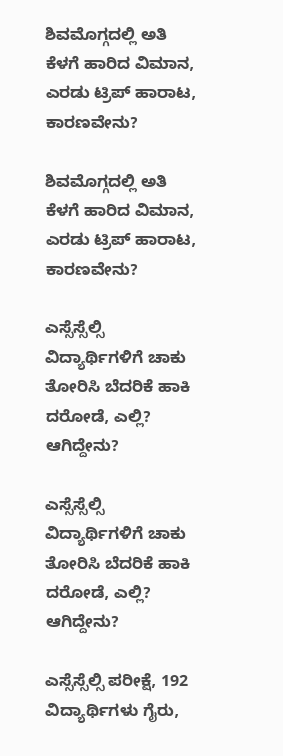ಶಿವಮೊಗ್ಗದಲ್ಲಿ ಅತಿ ಕೆಳಗೆ ಹಾರಿದ ವಿಮಾನ, ಎರಡು ಟ್ರಿಪ್‌ ಹಾರಾಟ, ಕಾರಣವೇನು?

ಶಿವಮೊಗ್ಗದಲ್ಲಿ ಅತಿ ಕೆಳಗೆ ಹಾರಿದ ವಿಮಾನ, ಎರಡು ಟ್ರಿಪ್‌ ಹಾರಾಟ, ಕಾರಣವೇನು?

ಎಸ್ಸೆಸ್ಸೆಲ್ಸಿ ವಿದ್ಯಾರ್ಥಿಗಳಿಗೆ ಚಾಕು ತೋರಿಸಿ ಬೆದರಿಕೆ ಹಾಕಿ ದರೋಡೆ, ಎಲ್ಲಿ? ಆಗಿದ್ದೇನು?

ಎಸ್ಸೆಸ್ಸೆಲ್ಸಿ ವಿದ್ಯಾರ್ಥಿಗಳಿಗೆ ಚಾಕು ತೋರಿಸಿ ಬೆದರಿಕೆ ಹಾಕಿ ದರೋಡೆ, ಎಲ್ಲಿ? ಆಗಿದ್ದೇನು?

ಎಸ್ಸೆಸ್ಸೆಲ್ಸಿ ಪರೀಕ್ಷೆ, 192 ವಿದ್ಯಾರ್ಥಿಗಳು ಗೈರು,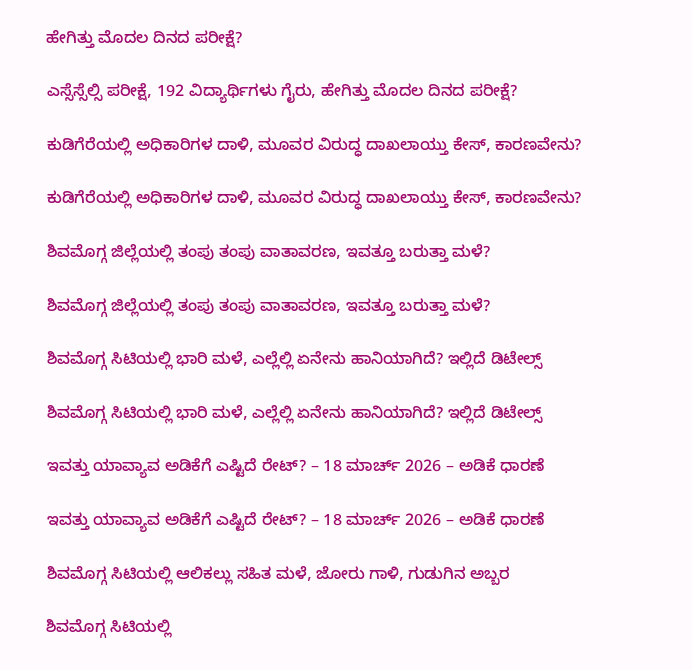ಹೇಗಿತ್ತು ಮೊದಲ ದಿನದ ಪರೀಕ್ಷೆ?

ಎಸ್ಸೆಸ್ಸೆಲ್ಸಿ ಪರೀಕ್ಷೆ, 192 ವಿದ್ಯಾರ್ಥಿಗಳು ಗೈರು, ಹೇಗಿತ್ತು ಮೊದಲ ದಿನದ ಪರೀಕ್ಷೆ?

ಕುಡಿಗೆರೆಯಲ್ಲಿ ಅಧಿಕಾರಿಗಳ ದಾಳಿ, ಮೂವರ ವಿರುದ್ಧ ದಾಖಲಾಯ್ತು ಕೇಸ್‌, ಕಾರಣವೇನು?

ಕುಡಿಗೆರೆಯಲ್ಲಿ ಅಧಿಕಾರಿಗಳ ದಾಳಿ, ಮೂವರ ವಿರುದ್ಧ ದಾಖಲಾಯ್ತು ಕೇಸ್‌, ಕಾರಣವೇನು?

ಶಿವಮೊಗ್ಗ ಜಿಲ್ಲೆಯಲ್ಲಿ ತಂಪು ತಂಪು ವಾತಾವರಣ, ಇವತ್ತೂ ಬರುತ್ತಾ ಮಳೆ?

ಶಿವಮೊಗ್ಗ ಜಿಲ್ಲೆಯಲ್ಲಿ ತಂಪು ತಂಪು ವಾತಾವರಣ, ಇವತ್ತೂ ಬರುತ್ತಾ ಮಳೆ?

ಶಿವಮೊಗ್ಗ ಸಿಟಿಯಲ್ಲಿ ಭಾರಿ ಮಳೆ, ಎಲ್ಲೆಲ್ಲಿ ಏನೇನು ಹಾನಿಯಾಗಿದೆ? ಇಲ್ಲಿದೆ ಡಿಟೇಲ್ಸ್‌

ಶಿವಮೊಗ್ಗ ಸಿಟಿಯಲ್ಲಿ ಭಾರಿ ಮಳೆ, ಎಲ್ಲೆಲ್ಲಿ ಏನೇನು ಹಾನಿಯಾಗಿದೆ? ಇಲ್ಲಿದೆ ಡಿಟೇಲ್ಸ್‌

ಇವತ್ತು ಯಾವ್ಯಾವ ಅಡಿಕೆಗೆ ಎಷ್ಟಿದೆ ರೇಟ್‌? – 18 ಮಾರ್ಚ್‌ 2026 – ಅಡಿಕೆ ಧಾರಣೆ

ಇವತ್ತು ಯಾವ್ಯಾವ ಅಡಿಕೆಗೆ ಎಷ್ಟಿದೆ ರೇಟ್‌? – 18 ಮಾರ್ಚ್‌ 2026 – ಅಡಿಕೆ ಧಾರಣೆ

ಶಿವಮೊಗ್ಗ ಸಿಟಿಯಲ್ಲಿ ಆಲಿಕಲ್ಲು ಸಹಿತ ಮಳೆ, ಜೋರು ಗಾಳಿ, ಗುಡುಗಿನ ಅಬ್ಬರ

ಶಿವಮೊಗ್ಗ ಸಿಟಿಯಲ್ಲಿ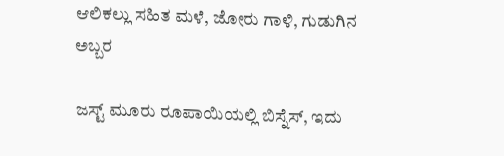ಆಲಿಕಲ್ಲು ಸಹಿತ ಮಳೆ, ಜೋರು ಗಾಳಿ, ಗುಡುಗಿನ ಅಬ್ಬರ

ಜಸ್ಟ್ ಮೂರು ರೂಪಾಯಿಯಲ್ಲಿ ಬಿಸ್ನೆಸ್, ಇದು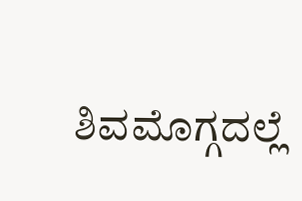ಶಿವಮೊಗ್ಗದಲ್ಲೆ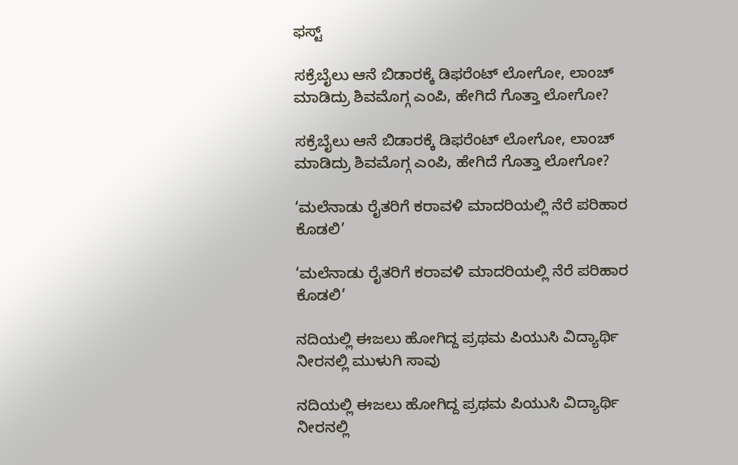ಫಸ್ಟ್

ಸಕ್ರೆಬೈಲು ಆನೆ ಬಿಡಾರಕ್ಕೆ ಡಿಫರೆಂಟ್ ಲೋಗೋ, ಲಾಂಚ್ ಮಾಡಿದ್ರು ಶಿವಮೊಗ್ಗ ಎಂಪಿ, ಹೇಗಿದೆ ಗೊತ್ತಾ ಲೋಗೋ?

ಸಕ್ರೆಬೈಲು ಆನೆ ಬಿಡಾರಕ್ಕೆ ಡಿಫರೆಂಟ್ ಲೋಗೋ, ಲಾಂಚ್ ಮಾಡಿದ್ರು ಶಿವಮೊಗ್ಗ ಎಂಪಿ, ಹೇಗಿದೆ ಗೊತ್ತಾ ಲೋಗೋ?

‘ಮಲೆನಾಡು ರೈತರಿಗೆ ಕರಾವಳಿ ಮಾದರಿಯಲ್ಲಿ ನೆರೆ ಪರಿಹಾರ ಕೊಡಲಿ’

‘ಮಲೆನಾಡು ರೈತರಿಗೆ ಕರಾವಳಿ ಮಾದರಿಯಲ್ಲಿ ನೆರೆ ಪರಿಹಾರ ಕೊಡಲಿ’

ನದಿಯಲ್ಲಿ ಈಜಲು ಹೋಗಿದ್ದ ಪ್ರಥಮ ಪಿಯುಸಿ ವಿದ್ಯಾರ್ಥಿ ನೀರನಲ್ಲಿ ಮುಳುಗಿ ಸಾವು

ನದಿಯಲ್ಲಿ ಈಜಲು ಹೋಗಿದ್ದ ಪ್ರಥಮ ಪಿಯುಸಿ ವಿದ್ಯಾರ್ಥಿ ನೀರನಲ್ಲಿ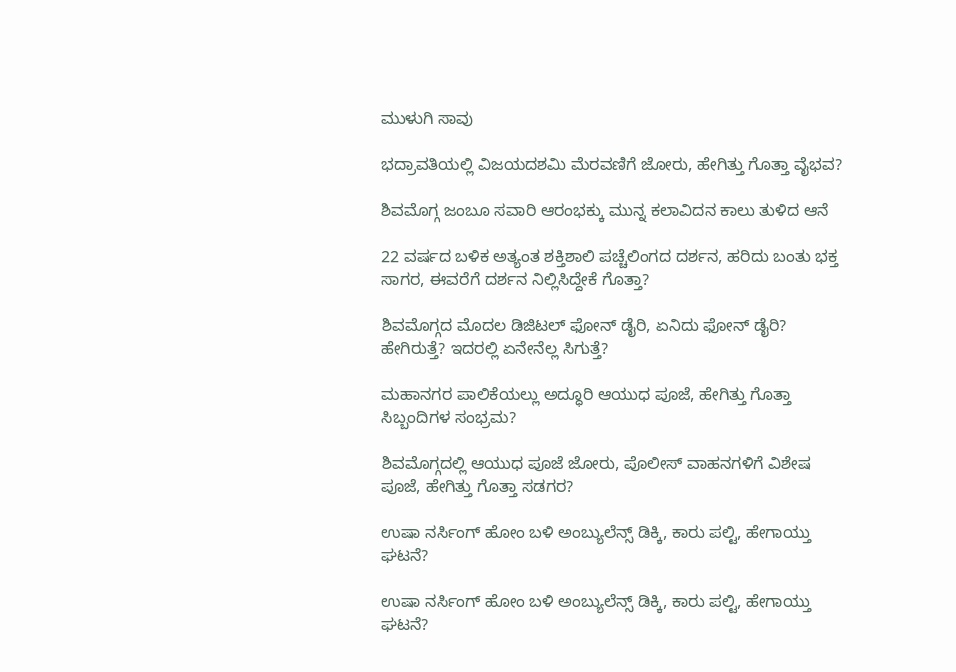ಮುಳುಗಿ ಸಾವು

ಭದ್ರಾವತಿಯಲ್ಲಿ ವಿಜಯದಶಮಿ ಮೆರವಣಿಗೆ ಜೋರು, ಹೇಗಿತ್ತು ಗೊತ್ತಾ ವೈಭವ?

ಶಿವಮೊಗ್ಗ ಜಂಬೂ ಸವಾರಿ ಆರಂಭಕ್ಕು ಮುನ್ನ ಕಲಾವಿದನ ಕಾಲು ತುಳಿದ ಆನೆ

22 ವರ್ಷದ ಬಳಿಕ ಅತ್ಯಂತ ಶಕ್ತಿಶಾಲಿ ಪಚ್ಚೆಲಿಂಗದ ದರ್ಶನ, ಹರಿದು ಬಂತು ಭಕ್ತ ಸಾಗರ, ಈವರೆಗೆ ದರ್ಶನ ನಿಲ್ಲಿಸಿದ್ದೇಕೆ ಗೊತ್ತಾ?

ಶಿವಮೊಗ್ಗದ ಮೊದಲ ಡಿಜಿಟಲ್ ಫೋನ್ ಡೈರಿ, ಏನಿದು ಫೋನ್ ಡೈರಿ? ಹೇಗಿರುತ್ತೆ? ಇದರಲ್ಲಿ ಏನೇನೆಲ್ಲ ಸಿಗುತ್ತೆ?

ಮಹಾನಗರ ಪಾಲಿಕೆಯಲ್ಲು ಅದ್ಧೂರಿ ಆಯುಧ ಪೂಜೆ, ಹೇಗಿತ್ತು ಗೊತ್ತಾ ಸಿಬ್ಬಂದಿಗಳ ಸಂಭ್ರಮ?

ಶಿವಮೊಗ್ಗದಲ್ಲಿ ಆಯುಧ ಪೂಜೆ ಜೋರು, ಪೊಲೀಸ್ ವಾಹನಗಳಿಗೆ ವಿಶೇಷ ಪೂಜೆ, ಹೇಗಿತ್ತು ಗೊತ್ತಾ ಸಡಗರ?

ಉಷಾ ನರ್ಸಿಂಗ್‌ ಹೋಂ ಬಳಿ ಅಂಬ್ಯುಲೆನ್ಸ್‌ ಡಿಕ್ಕಿ, ಕಾರು ಪಲ್ಟಿ, ಹೇಗಾಯ್ತು ಘಟನೆ?

ಉಷಾ ನರ್ಸಿಂಗ್‌ ಹೋಂ ಬಳಿ ಅಂಬ್ಯುಲೆನ್ಸ್‌ ಡಿಕ್ಕಿ, ಕಾರು ಪಲ್ಟಿ, ಹೇಗಾಯ್ತು ಘಟನೆ?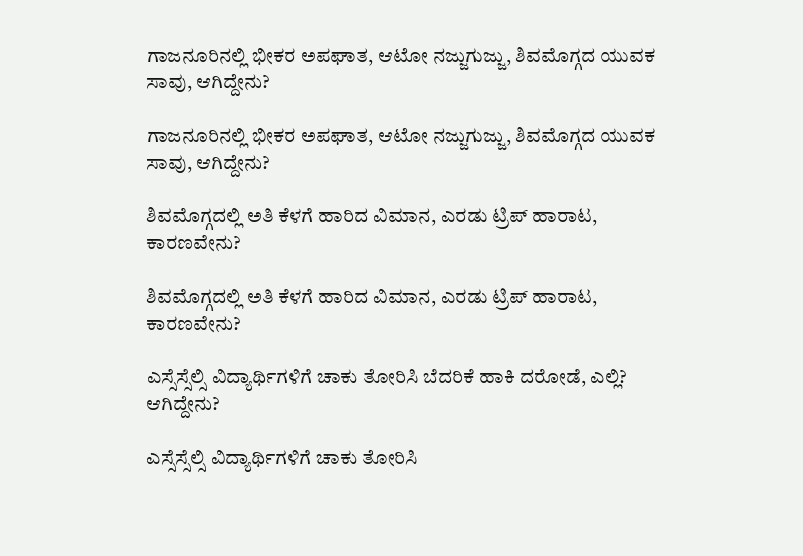ಗಾಜನೂರಿನಲ್ಲಿ ಭೀಕರ ಅಪಘಾತ, ಆಟೋ ನಜ್ಜುಗುಜ್ಜು, ಶಿವಮೊಗ್ಗದ ಯುವಕ ಸಾವು, ಆಗಿದ್ದೇನು?

ಗಾಜನೂರಿನಲ್ಲಿ ಭೀಕರ ಅಪಘಾತ, ಆಟೋ ನಜ್ಜುಗುಜ್ಜು, ಶಿವಮೊಗ್ಗದ ಯುವಕ ಸಾವು, ಆಗಿದ್ದೇನು?

ಶಿವಮೊಗ್ಗದಲ್ಲಿ ಅತಿ ಕೆಳಗೆ ಹಾರಿದ ವಿಮಾನ, ಎರಡು ಟ್ರಿಪ್‌ ಹಾರಾಟ, ಕಾರಣವೇನು?

ಶಿವಮೊಗ್ಗದಲ್ಲಿ ಅತಿ ಕೆಳಗೆ ಹಾರಿದ ವಿಮಾನ, ಎರಡು ಟ್ರಿಪ್‌ ಹಾರಾಟ, ಕಾರಣವೇನು?

ಎಸ್ಸೆಸ್ಸೆಲ್ಸಿ ವಿದ್ಯಾರ್ಥಿಗಳಿಗೆ ಚಾಕು ತೋರಿಸಿ ಬೆದರಿಕೆ ಹಾಕಿ ದರೋಡೆ, ಎಲ್ಲಿ? ಆಗಿದ್ದೇನು?

ಎಸ್ಸೆಸ್ಸೆಲ್ಸಿ ವಿದ್ಯಾರ್ಥಿಗಳಿಗೆ ಚಾಕು ತೋರಿಸಿ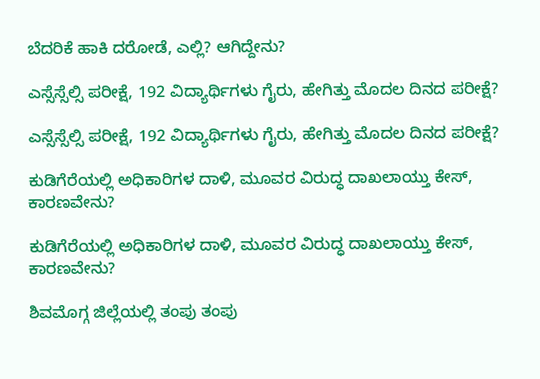ಬೆದರಿಕೆ ಹಾಕಿ ದರೋಡೆ, ಎಲ್ಲಿ? ಆಗಿದ್ದೇನು?

ಎಸ್ಸೆಸ್ಸೆಲ್ಸಿ ಪರೀಕ್ಷೆ, 192 ವಿದ್ಯಾರ್ಥಿಗಳು ಗೈರು, ಹೇಗಿತ್ತು ಮೊದಲ ದಿನದ ಪರೀಕ್ಷೆ?

ಎಸ್ಸೆಸ್ಸೆಲ್ಸಿ ಪರೀಕ್ಷೆ, 192 ವಿದ್ಯಾರ್ಥಿಗಳು ಗೈರು, ಹೇಗಿತ್ತು ಮೊದಲ ದಿನದ ಪರೀಕ್ಷೆ?

ಕುಡಿಗೆರೆಯಲ್ಲಿ ಅಧಿಕಾರಿಗಳ ದಾಳಿ, ಮೂವರ ವಿರುದ್ಧ ದಾಖಲಾಯ್ತು ಕೇಸ್‌, ಕಾರಣವೇನು?

ಕುಡಿಗೆರೆಯಲ್ಲಿ ಅಧಿಕಾರಿಗಳ ದಾಳಿ, ಮೂವರ ವಿರುದ್ಧ ದಾಖಲಾಯ್ತು ಕೇಸ್‌, ಕಾರಣವೇನು?

ಶಿವಮೊಗ್ಗ ಜಿಲ್ಲೆಯಲ್ಲಿ ತಂಪು ತಂಪು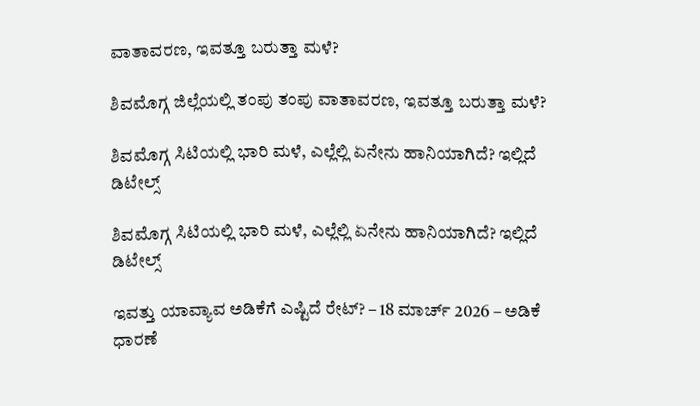ವಾತಾವರಣ, ಇವತ್ತೂ ಬರುತ್ತಾ ಮಳೆ?

ಶಿವಮೊಗ್ಗ ಜಿಲ್ಲೆಯಲ್ಲಿ ತಂಪು ತಂಪು ವಾತಾವರಣ, ಇವತ್ತೂ ಬರುತ್ತಾ ಮಳೆ?

ಶಿವಮೊಗ್ಗ ಸಿಟಿಯಲ್ಲಿ ಭಾರಿ ಮಳೆ, ಎಲ್ಲೆಲ್ಲಿ ಏನೇನು ಹಾನಿಯಾಗಿದೆ? ಇಲ್ಲಿದೆ ಡಿಟೇಲ್ಸ್‌

ಶಿವಮೊಗ್ಗ ಸಿಟಿಯಲ್ಲಿ ಭಾರಿ ಮಳೆ, ಎಲ್ಲೆಲ್ಲಿ ಏನೇನು ಹಾನಿಯಾಗಿದೆ? ಇಲ್ಲಿದೆ ಡಿಟೇಲ್ಸ್‌

ಇವತ್ತು ಯಾವ್ಯಾವ ಅಡಿಕೆಗೆ ಎಷ್ಟಿದೆ ರೇಟ್‌? – 18 ಮಾರ್ಚ್‌ 2026 – ಅಡಿಕೆ ಧಾರಣೆ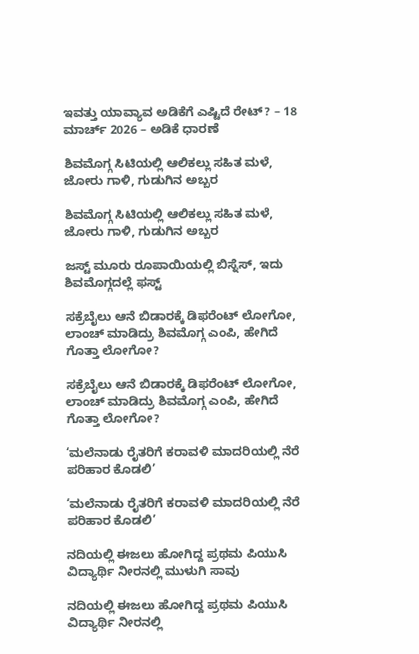ಇವತ್ತು ಯಾವ್ಯಾವ ಅಡಿಕೆಗೆ ಎಷ್ಟಿದೆ ರೇಟ್‌? – 18 ಮಾರ್ಚ್‌ 2026 – ಅಡಿಕೆ ಧಾರಣೆ

ಶಿವಮೊಗ್ಗ ಸಿಟಿಯಲ್ಲಿ ಆಲಿಕಲ್ಲು ಸಹಿತ ಮಳೆ, ಜೋರು ಗಾಳಿ, ಗುಡುಗಿನ ಅಬ್ಬರ

ಶಿವಮೊಗ್ಗ ಸಿಟಿಯಲ್ಲಿ ಆಲಿಕಲ್ಲು ಸಹಿತ ಮಳೆ, ಜೋರು ಗಾಳಿ, ಗುಡುಗಿನ ಅಬ್ಬರ

ಜಸ್ಟ್ ಮೂರು ರೂಪಾಯಿಯಲ್ಲಿ ಬಿಸ್ನೆಸ್, ಇದು ಶಿವಮೊಗ್ಗದಲ್ಲೆ ಫಸ್ಟ್

ಸಕ್ರೆಬೈಲು ಆನೆ ಬಿಡಾರಕ್ಕೆ ಡಿಫರೆಂಟ್ ಲೋಗೋ, ಲಾಂಚ್ ಮಾಡಿದ್ರು ಶಿವಮೊಗ್ಗ ಎಂಪಿ, ಹೇಗಿದೆ ಗೊತ್ತಾ ಲೋಗೋ?

ಸಕ್ರೆಬೈಲು ಆನೆ ಬಿಡಾರಕ್ಕೆ ಡಿಫರೆಂಟ್ ಲೋಗೋ, ಲಾಂಚ್ ಮಾಡಿದ್ರು ಶಿವಮೊಗ್ಗ ಎಂಪಿ, ಹೇಗಿದೆ ಗೊತ್ತಾ ಲೋಗೋ?

‘ಮಲೆನಾಡು ರೈತರಿಗೆ ಕರಾವಳಿ ಮಾದರಿಯಲ್ಲಿ ನೆರೆ ಪರಿಹಾರ ಕೊಡಲಿ’

‘ಮಲೆನಾಡು ರೈತರಿಗೆ ಕರಾವಳಿ ಮಾದರಿಯಲ್ಲಿ ನೆರೆ ಪರಿಹಾರ ಕೊಡಲಿ’

ನದಿಯಲ್ಲಿ ಈಜಲು ಹೋಗಿದ್ದ ಪ್ರಥಮ ಪಿಯುಸಿ ವಿದ್ಯಾರ್ಥಿ ನೀರನಲ್ಲಿ ಮುಳುಗಿ ಸಾವು

ನದಿಯಲ್ಲಿ ಈಜಲು ಹೋಗಿದ್ದ ಪ್ರಥಮ ಪಿಯುಸಿ ವಿದ್ಯಾರ್ಥಿ ನೀರನಲ್ಲಿ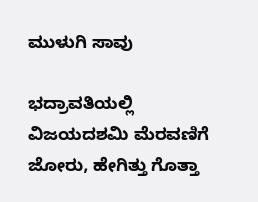ಮುಳುಗಿ ಸಾವು

ಭದ್ರಾವತಿಯಲ್ಲಿ ವಿಜಯದಶಮಿ ಮೆರವಣಿಗೆ ಜೋರು, ಹೇಗಿತ್ತು ಗೊತ್ತಾ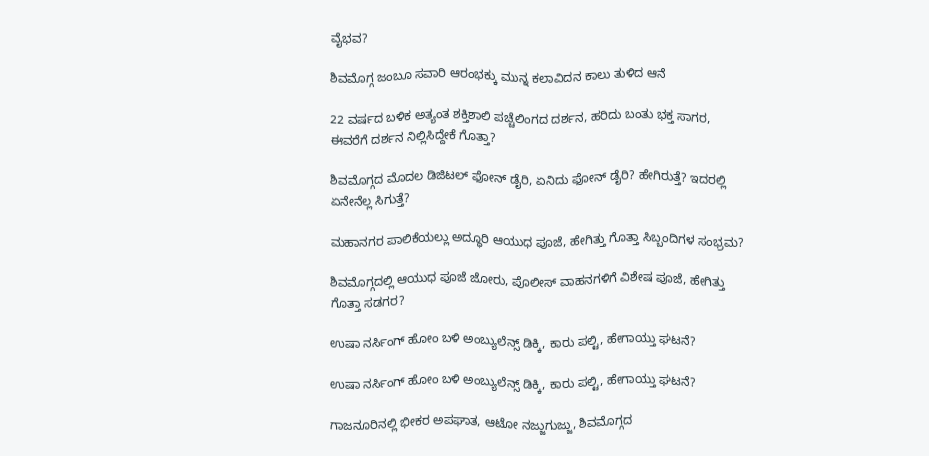ವೈಭವ?

ಶಿವಮೊಗ್ಗ ಜಂಬೂ ಸವಾರಿ ಆರಂಭಕ್ಕು ಮುನ್ನ ಕಲಾವಿದನ ಕಾಲು ತುಳಿದ ಆನೆ

22 ವರ್ಷದ ಬಳಿಕ ಅತ್ಯಂತ ಶಕ್ತಿಶಾಲಿ ಪಚ್ಚೆಲಿಂಗದ ದರ್ಶನ, ಹರಿದು ಬಂತು ಭಕ್ತ ಸಾಗರ, ಈವರೆಗೆ ದರ್ಶನ ನಿಲ್ಲಿಸಿದ್ದೇಕೆ ಗೊತ್ತಾ?

ಶಿವಮೊಗ್ಗದ ಮೊದಲ ಡಿಜಿಟಲ್ ಫೋನ್ ಡೈರಿ, ಏನಿದು ಫೋನ್ ಡೈರಿ? ಹೇಗಿರುತ್ತೆ? ಇದರಲ್ಲಿ ಏನೇನೆಲ್ಲ ಸಿಗುತ್ತೆ?

ಮಹಾನಗರ ಪಾಲಿಕೆಯಲ್ಲು ಅದ್ಧೂರಿ ಆಯುಧ ಪೂಜೆ, ಹೇಗಿತ್ತು ಗೊತ್ತಾ ಸಿಬ್ಬಂದಿಗಳ ಸಂಭ್ರಮ?

ಶಿವಮೊಗ್ಗದಲ್ಲಿ ಆಯುಧ ಪೂಜೆ ಜೋರು, ಪೊಲೀಸ್ ವಾಹನಗಳಿಗೆ ವಿಶೇಷ ಪೂಜೆ, ಹೇಗಿತ್ತು ಗೊತ್ತಾ ಸಡಗರ?

ಉಷಾ ನರ್ಸಿಂಗ್‌ ಹೋಂ ಬಳಿ ಅಂಬ್ಯುಲೆನ್ಸ್‌ ಡಿಕ್ಕಿ, ಕಾರು ಪಲ್ಟಿ, ಹೇಗಾಯ್ತು ಘಟನೆ?

ಉಷಾ ನರ್ಸಿಂಗ್‌ ಹೋಂ ಬಳಿ ಅಂಬ್ಯುಲೆನ್ಸ್‌ ಡಿಕ್ಕಿ, ಕಾರು ಪಲ್ಟಿ, ಹೇಗಾಯ್ತು ಘಟನೆ?

ಗಾಜನೂರಿನಲ್ಲಿ ಭೀಕರ ಅಪಘಾತ, ಆಟೋ ನಜ್ಜುಗುಜ್ಜು, ಶಿವಮೊಗ್ಗದ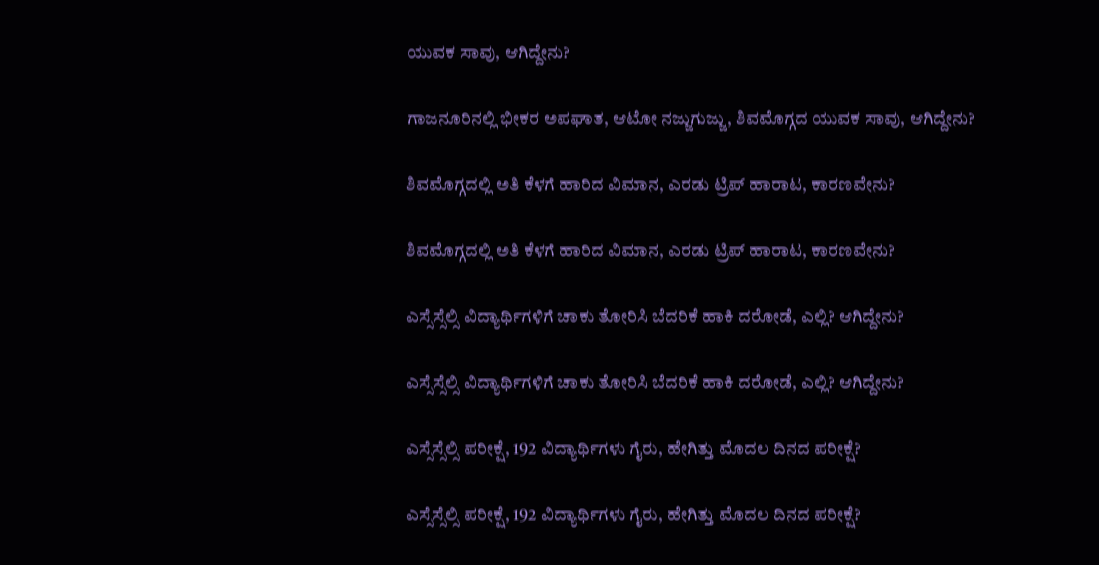ಯುವಕ ಸಾವು, ಆಗಿದ್ದೇನು?

ಗಾಜನೂರಿನಲ್ಲಿ ಭೀಕರ ಅಪಘಾತ, ಆಟೋ ನಜ್ಜುಗುಜ್ಜು, ಶಿವಮೊಗ್ಗದ ಯುವಕ ಸಾವು, ಆಗಿದ್ದೇನು?

ಶಿವಮೊಗ್ಗದಲ್ಲಿ ಅತಿ ಕೆಳಗೆ ಹಾರಿದ ವಿಮಾನ, ಎರಡು ಟ್ರಿಪ್‌ ಹಾರಾಟ, ಕಾರಣವೇನು?

ಶಿವಮೊಗ್ಗದಲ್ಲಿ ಅತಿ ಕೆಳಗೆ ಹಾರಿದ ವಿಮಾನ, ಎರಡು ಟ್ರಿಪ್‌ ಹಾರಾಟ, ಕಾರಣವೇನು?

ಎಸ್ಸೆಸ್ಸೆಲ್ಸಿ ವಿದ್ಯಾರ್ಥಿಗಳಿಗೆ ಚಾಕು ತೋರಿಸಿ ಬೆದರಿಕೆ ಹಾಕಿ ದರೋಡೆ, ಎಲ್ಲಿ? ಆಗಿದ್ದೇನು?

ಎಸ್ಸೆಸ್ಸೆಲ್ಸಿ ವಿದ್ಯಾರ್ಥಿಗಳಿಗೆ ಚಾಕು ತೋರಿಸಿ ಬೆದರಿಕೆ ಹಾಕಿ ದರೋಡೆ, ಎಲ್ಲಿ? ಆಗಿದ್ದೇನು?

ಎಸ್ಸೆಸ್ಸೆಲ್ಸಿ ಪರೀಕ್ಷೆ, 192 ವಿದ್ಯಾರ್ಥಿಗಳು ಗೈರು, ಹೇಗಿತ್ತು ಮೊದಲ ದಿನದ ಪರೀಕ್ಷೆ?

ಎಸ್ಸೆಸ್ಸೆಲ್ಸಿ ಪರೀಕ್ಷೆ, 192 ವಿದ್ಯಾರ್ಥಿಗಳು ಗೈರು, ಹೇಗಿತ್ತು ಮೊದಲ ದಿನದ ಪರೀಕ್ಷೆ?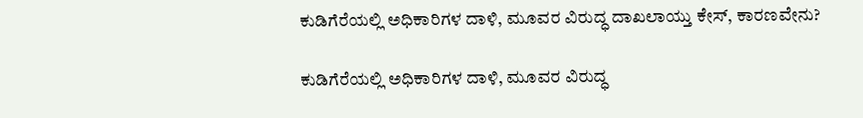ಕುಡಿಗೆರೆಯಲ್ಲಿ ಅಧಿಕಾರಿಗಳ ದಾಳಿ, ಮೂವರ ವಿರುದ್ಧ ದಾಖಲಾಯ್ತು ಕೇಸ್‌, ಕಾರಣವೇನು?

ಕುಡಿಗೆರೆಯಲ್ಲಿ ಅಧಿಕಾರಿಗಳ ದಾಳಿ, ಮೂವರ ವಿರುದ್ಧ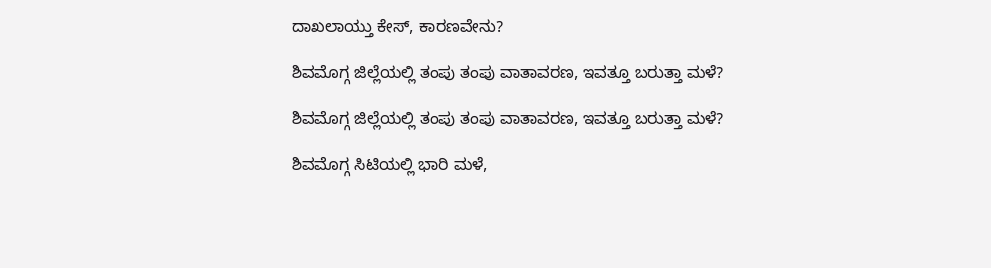ದಾಖಲಾಯ್ತು ಕೇಸ್‌, ಕಾರಣವೇನು?

ಶಿವಮೊಗ್ಗ ಜಿಲ್ಲೆಯಲ್ಲಿ ತಂಪು ತಂಪು ವಾತಾವರಣ, ಇವತ್ತೂ ಬರುತ್ತಾ ಮಳೆ?

ಶಿವಮೊಗ್ಗ ಜಿಲ್ಲೆಯಲ್ಲಿ ತಂಪು ತಂಪು ವಾತಾವರಣ, ಇವತ್ತೂ ಬರುತ್ತಾ ಮಳೆ?

ಶಿವಮೊಗ್ಗ ಸಿಟಿಯಲ್ಲಿ ಭಾರಿ ಮಳೆ,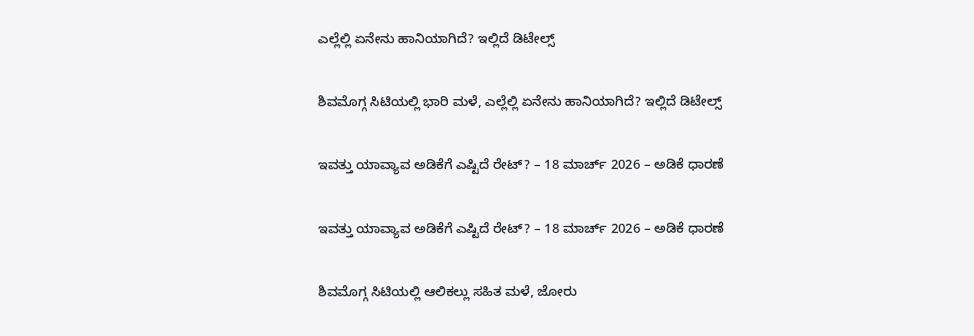ಎಲ್ಲೆಲ್ಲಿ ಏನೇನು ಹಾನಿಯಾಗಿದೆ? ಇಲ್ಲಿದೆ ಡಿಟೇಲ್ಸ್‌

ಶಿವಮೊಗ್ಗ ಸಿಟಿಯಲ್ಲಿ ಭಾರಿ ಮಳೆ, ಎಲ್ಲೆಲ್ಲಿ ಏನೇನು ಹಾನಿಯಾಗಿದೆ? ಇಲ್ಲಿದೆ ಡಿಟೇಲ್ಸ್‌

ಇವತ್ತು ಯಾವ್ಯಾವ ಅಡಿಕೆಗೆ ಎಷ್ಟಿದೆ ರೇಟ್‌? – 18 ಮಾರ್ಚ್‌ 2026 – ಅಡಿಕೆ ಧಾರಣೆ

ಇವತ್ತು ಯಾವ್ಯಾವ ಅಡಿಕೆಗೆ ಎಷ್ಟಿದೆ ರೇಟ್‌? – 18 ಮಾರ್ಚ್‌ 2026 – ಅಡಿಕೆ ಧಾರಣೆ

ಶಿವಮೊಗ್ಗ ಸಿಟಿಯಲ್ಲಿ ಆಲಿಕಲ್ಲು ಸಹಿತ ಮಳೆ, ಜೋರು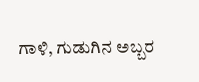ಗಾಳಿ, ಗುಡುಗಿನ ಅಬ್ಬರ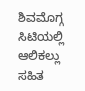ಶಿವಮೊಗ್ಗ ಸಿಟಿಯಲ್ಲಿ ಆಲಿಕಲ್ಲು ಸಹಿತ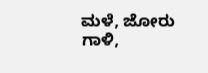ಮಳೆ, ಜೋರು ಗಾಳಿ,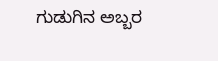ಗುಡುಗಿನ ಅಬ್ಬರ